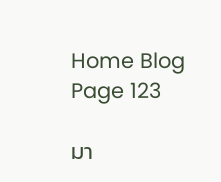Home Blog Page 123

มา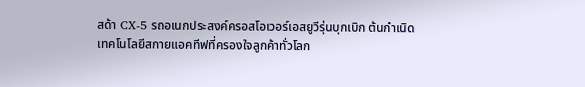สด้า CX-5 รถอเนกประสงค์ครอสโอเวอร์เอสยูวีรุ่นบุกเบิก ต้นกำเนิดเทคโนโลยีสกายแอคทีฟที่ครองใจลูกค้าทั่วโลก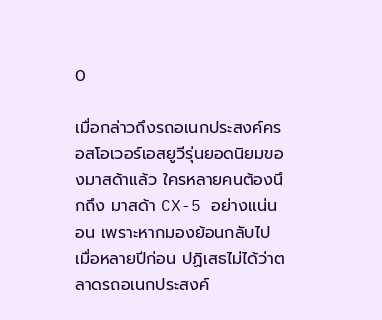0

เมื่อกล่าวถึงรถอเนกประสงค์ครอสโอเวอร์เอสยูวีรุ่นยอดนิยมของมาสด้าแล้ว ใครหลายคนต้องนึกถึง มาสด้า CX-5 อย่างแน่นอน เพราะหากมองย้อนกลับไปเมื่อหลายปีก่อน ปฏิเสธไม่ได้ว่าตลาดรถอเนกประสงค์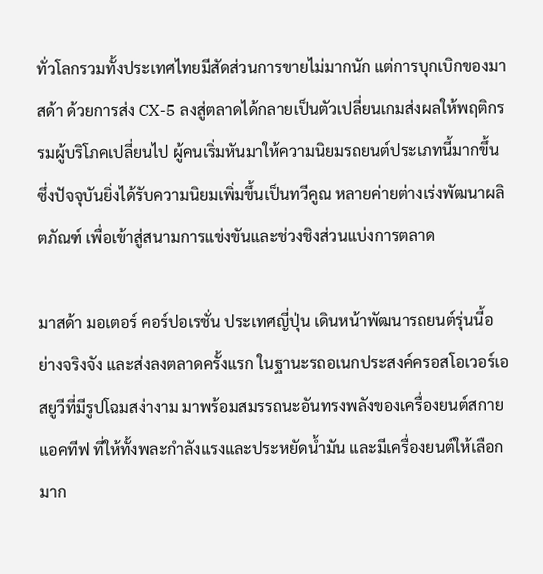ทั่วโลกรวมทั้งประเทศไทยมีสัดส่วนการขายไม่มากนัก แต่การบุกเบิกของมาสด้า ด้วยการส่ง CX-5 ลงสู่ตลาดได้กลายเป็นตัวเปลี่ยนเกมส่งผลให้พฤติกรรมผู้บริโภคเปลี่ยนไป ผู้คนเริ่มหันมาให้ความนิยมรถยนต์ประเภทนี้มากขึ้น ซึ่งปัจจุบันยิ่งได้รับความนิยมเพิ่มขึ้นเป็นทวีคูณ หลายค่ายต่างเร่งพัฒนาผลิตภัณฑ์ เพื่อเข้าสู่สนามการแข่งขันและช่วงชิงส่วนแบ่งการตลาด

มาสด้า มอเตอร์ คอร์ปอเรชั่น ประเทศญี่ปุ่น เดินหน้าพัฒนารถยนต์รุ่นนี้อย่างจริงจัง และส่งลงตลาดครั้งแรก ในฐานะรถอเนกประสงค์ครอสโอเวอร์เอสยูวีที่มีรูปโฉมสง่างาม มาพร้อมสมรรถนะอันทรงพลังของเครื่องยนต์สกายแอคทีฟ ที่ให้ทั้งพละกำลังแรงและประหยัดน้ำมัน และมีเครื่องยนต์ให้เลือกมาก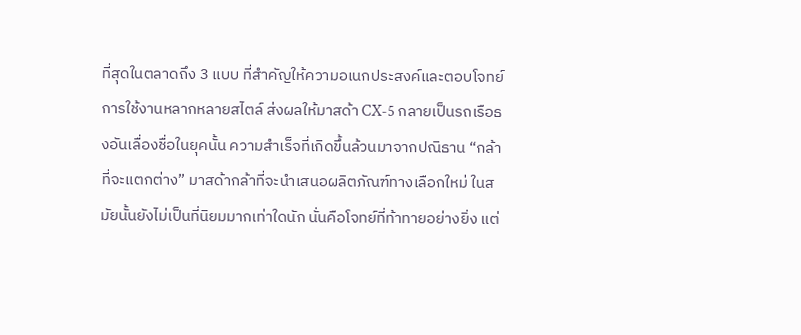ที่สุดในตลาดถึง 3 แบบ ที่สำคัญให้ความอเนกประสงค์และตอบโจทย์การใช้งานหลากหลายสไตล์ ส่งผลให้มาสด้า CX-5 กลายเป็นรถเรือธงอันเลื่องชื่อในยุคนั้น ความสำเร็จที่เกิดขึ้นล้วนมาจากปณิธาน “กล้าที่จะแตกต่าง” มาสด้ากล้าที่จะนำเสนอผลิตภัณฑ์ทางเลือกใหม่ ในสมัยนั้นยังไม่เป็นที่นิยมมากเท่าใดนัก นั่นคือโจทย์ที่ท้าทายอย่างยิ่ง แต่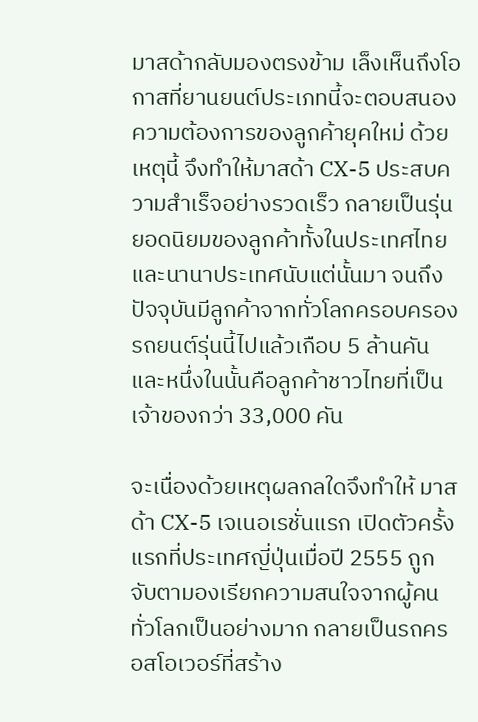มาสด้ากลับมองตรงข้าม เล็งเห็นถึงโอกาสที่ยานยนต์ประเภทนี้จะตอบสนองความต้องการของลูกค้ายุคใหม่ ด้วยเหตุนี้ จึงทำให้มาสด้า CX-5 ประสบความสำเร็จอย่างรวดเร็ว กลายเป็นรุ่นยอดนิยมของลูกค้าทั้งในประเทศไทยและนานาประเทศนับแต่นั้นมา จนถึงปัจจุบันมีลูกค้าจากทั่วโลกครอบครองรถยนต์รุ่นนี้ไปแล้วเกือบ 5 ล้านคัน และหนึ่งในนั้นคือลูกค้าชาวไทยที่เป็นเจ้าของกว่า 33,000 คัน

จะเนื่องด้วยเหตุผลกลใดจึงทำให้ มาสด้า CX-5 เจเนอเรชั่นแรก เปิดตัวครั้งแรกที่ประเทศญี่ปุ่นเมื่อปี 2555 ถูกจับตามองเรียกความสนใจจากผู้คนทั่วโลกเป็นอย่างมาก กลายเป็นรถครอสโอเวอร์ที่สร้าง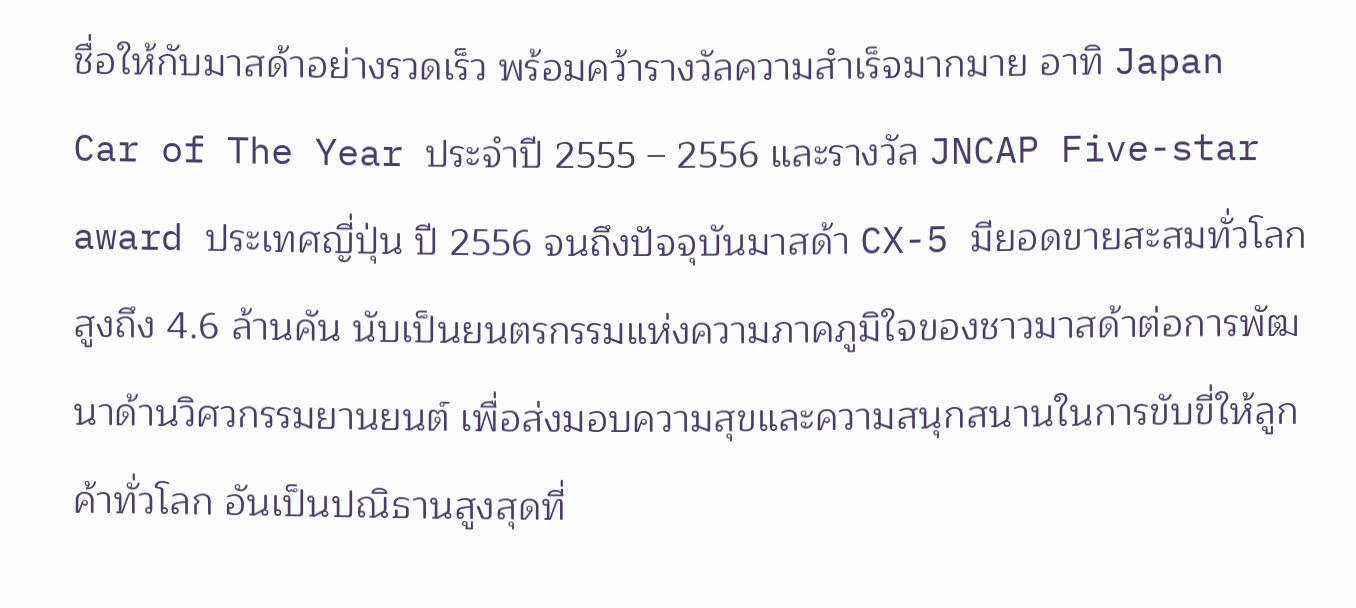ชื่อให้กับมาสด้าอย่างรวดเร็ว พร้อมคว้ารางวัลความสำเร็จมากมาย อาทิ Japan Car of The Year ประจำปี 2555 – 2556 และรางวัล JNCAP Five-star award ประเทศญี่ปุ่น ปี 2556 จนถึงปัจจุบันมาสด้า CX-5 มียอดขายสะสมทั่วโลกสูงถึง 4.6 ล้านคัน นับเป็นยนตรกรรมแห่งความภาคภูมิใจของชาวมาสด้าต่อการพัฒนาด้านวิศวกรรมยานยนต์ เพื่อส่งมอบความสุขและความสนุกสนานในการขับขี่ให้ลูกค้าทั่วโลก อันเป็นปณิธานสูงสุดที่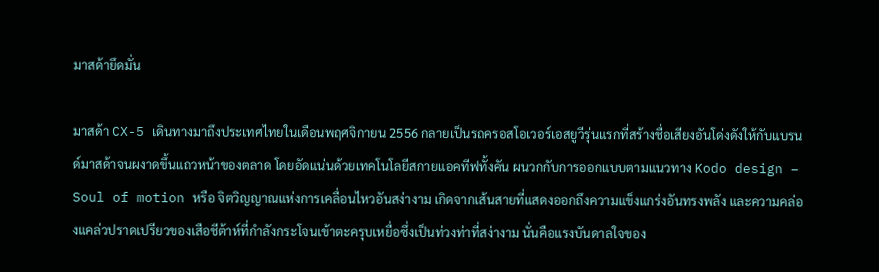มาสด้ายึดมั่น

มาสด้า CX-5 เดินทางมาถึงประเทศไทยในเดือนพฤศจิกายน 2556 กลายเป็นรถครอสโอเวอร์เอสยูวีรุ่นแรกที่สร้างชื่อเสียงอันโด่งดังให้กับแบรนด์มาสด้าจนผงาดขึ้นแถวหน้าของตลาด โดยอัดแน่นด้วยเทคโนโลยีสกายแอคทีฟทั้งคัน ผนวกกับการออกแบบตามแนวทาง Kodo design – Soul of motion หรือ จิตวิญญาณแห่งการเคลื่อนไหวอันสง่างาม เกิดจากเส้นสายที่แสดงออกถึงความแข็งแกร่งอันทรงพลัง และความคล่องแคล่วปราดเปรียวของเสือชีต้าห์ที่กำลังกระโจนเข้าตะครุบเหยื่อซึ่งเป็นท่วงท่าที่สง่างาม นั่นคือแรงบันดาลใจของ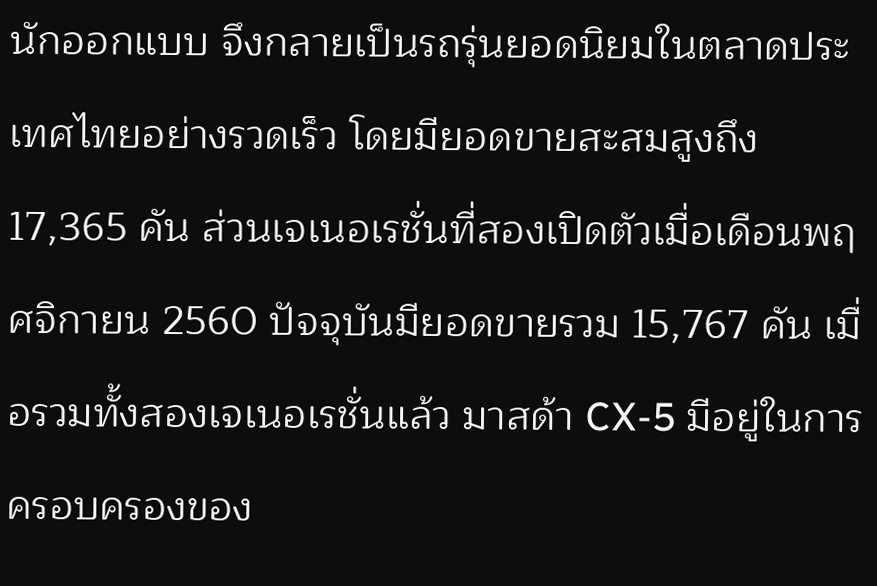นักออกแบบ จึงกลายเป็นรถรุ่นยอดนิยมในตลาดประเทศไทยอย่างรวดเร็ว โดยมียอดขายสะสมสูงถึง 17,365 คัน ส่วนเจเนอเรชั่นที่สองเปิดตัวเมื่อเดือนพฤศจิกายน 2560 ปัจจุบันมียอดขายรวม 15,767 คัน เมื่อรวมทั้งสองเจเนอเรชั่นแล้ว มาสด้า CX-5 มีอยู่ในการครอบครองของ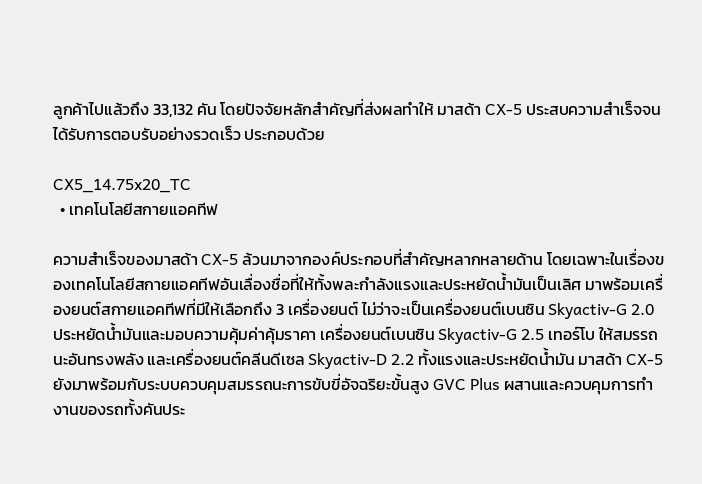ลูกค้าไปแล้วถึง 33,132 คัน โดยปัจจัยหลักสำคัญที่ส่งผลทำให้ มาสด้า CX-5 ประสบความสำเร็จจนได้รับการตอบรับอย่างรวดเร็ว ประกอบด้วย

CX5_14.75x20_TC
  • เทคโนโลยีสกายแอคทีฟ

ความสำเร็จของมาสด้า CX-5 ล้วนมาจากองค์ประกอบที่สำคัญหลากหลายด้าน โดยเฉพาะในเรื่องของเทคโนโลยีสกายแอคทีฟอันเลื่องชื่อที่ให้ทั้งพละกำลังแรงและประหยัดน้ำมันเป็นเลิศ มาพร้อมเครื่องยนต์สกายแอคทีฟที่มีให้เลือกถึง 3 เครื่องยนต์ ไม่ว่าจะเป็นเครื่องยนต์เบนซิน Skyactiv-G 2.0 ประหยัดน้ำมันและมอบความคุ้มค่าคุ้มราคา เครื่องยนต์เบนซิน Skyactiv-G 2.5 เทอร์โบ ให้สมรรถนะอันทรงพลัง และเครื่องยนต์คลีนดีเซล Skyactiv-D 2.2 ทั้งแรงและประหยัดน้ำมัน มาสด้า CX-5 ยังมาพร้อมกับระบบควบคุมสมรรถนะการขับขี่อัจฉริยะขั้นสูง GVC Plus ผสานและควบคุมการทำงานของรถทั้งคันประ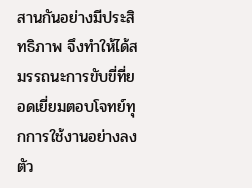สานกันอย่างมีประสิทธิภาพ จึงทำให้ได้สมรรถนะการขับขี่ที่ยอดเยี่ยมตอบโจทย์ทุกการใช้งานอย่างลงตัว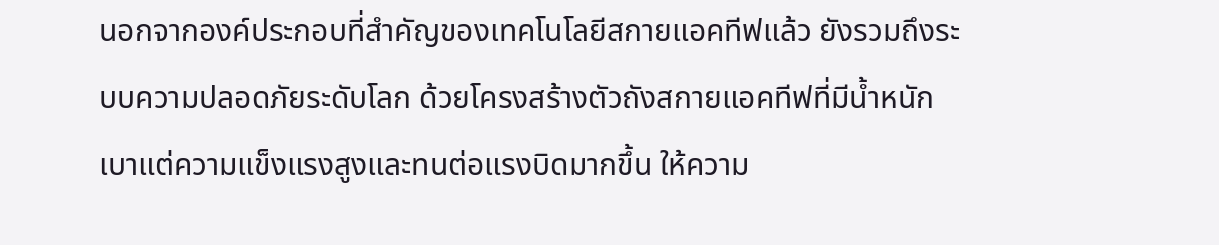นอกจากองค์ประกอบที่สำคัญของเทคโนโลยีสกายแอคทีฟแล้ว ยังรวมถึงระบบความปลอดภัยระดับโลก ด้วยโครงสร้างตัวถังสกายแอคทีฟที่มีน้ำหนักเบาแต่ความแข็งแรงสูงและทนต่อแรงบิดมากขึ้น ให้ความ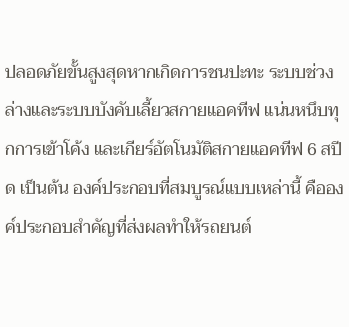ปลอดภัยขั้นสูงสุดหากเกิดการชนปะทะ ระบบช่วงล่างและระบบบังคับเลี้ยวสกายแอคทีฟ แน่นหนึบทุกการเข้าโค้ง และเกียร์อัตโนมัติสกายแอคทีฟ 6 สปีด เป็นต้น องค์ประกอบที่สมบูรณ์แบบเหล่านี้ คือองค์ประกอบสำคัญที่ส่งผลทำให้รถยนต์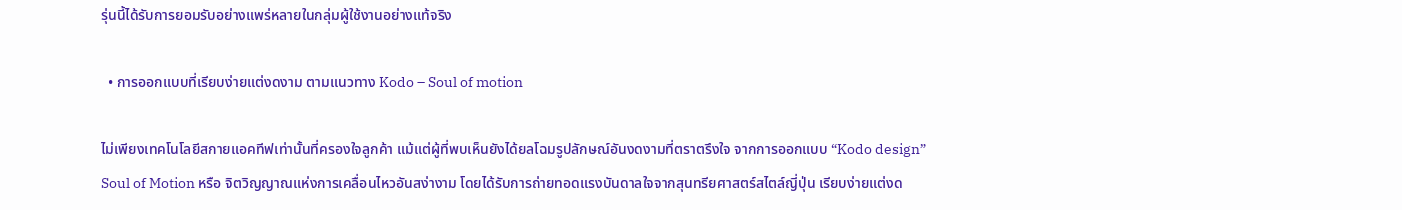รุ่นนี้ได้รับการยอมรับอย่างแพร่หลายในกลุ่มผู้ใช้งานอย่างแท้จริง

  • การออกแบบที่เรียบง่ายแต่งดงาม ตามแนวทาง Kodo – Soul of motion

ไม่เพียงเทคโนโลยีสกายแอคทีฟเท่านั้นที่ครองใจลูกค้า แม้แต่ผู้ที่พบเห็นยังได้ยลโฉมรูปลักษณ์อันงดงามที่ตราตรึงใจ จากการออกแบบ “Kodo design” Soul of Motion หรือ จิตวิญญาณแห่งการเคลื่อนไหวอันสง่างาม โดยได้รับการถ่ายทอดแรงบันดาลใจจากสุนทรียศาสตร์สไตล์ญี่ปุ่น เรียบง่ายแต่งด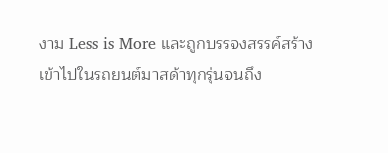งาม Less is More และถูกบรรจงสรรค์สร้างเข้าไปในรถยนต์มาสด้าทุกรุ่นจนถึง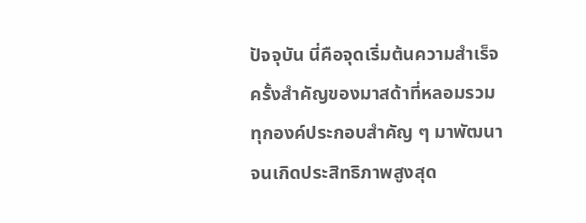ปัจจุบัน นี่คือจุดเริ่มต้นความสำเร็จครั้งสำคัญของมาสด้าที่หลอมรวมทุกองค์ประกอบสำคัญ ๆ มาพัฒนาจนเกิดประสิทธิภาพสูงสุด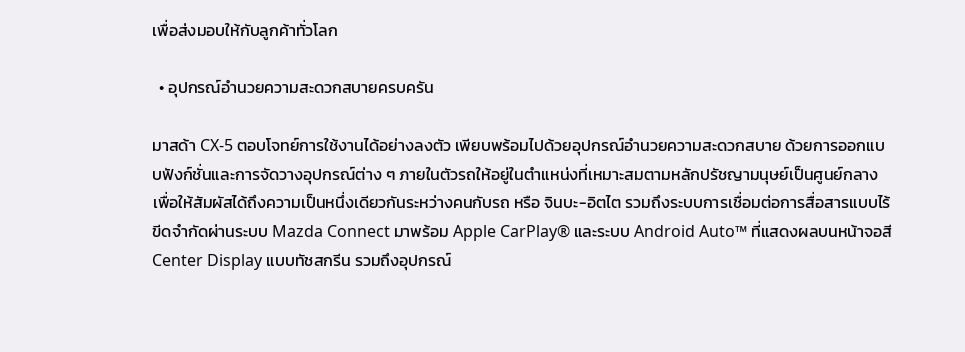เพื่อส่งมอบให้กับลูกค้าทั่วโลก

  • อุปกรณ์อำนวยความสะดวกสบายครบครัน

มาสด้า CX-5 ตอบโจทย์การใช้งานได้อย่างลงตัว เพียบพร้อมไปด้วยอุปกรณ์อำนวยความสะดวกสบาย ด้วยการออกแบบฟังก์ชั่นและการจัดวางอุปกรณ์ต่าง ๆ ภายในตัวรถให้อยู่ในตำแหน่งที่เหมาะสมตามหลักปรัชญามนุษย์เป็นศูนย์กลาง เพื่อให้สัมผัสได้ถึงความเป็นหนึ่งเดียวกันระหว่างคนกับรถ หรือ จินบะ-อิตไต รวมถึงระบบการเชื่อมต่อการสื่อสารแบบไร้ขีดจำกัดผ่านระบบ Mazda Connect มาพร้อม Apple CarPlay® และระบบ Android Auto™ ที่แสดงผลบนหน้าจอสี Center Display แบบทัชสกรีน รวมถึงอุปกรณ์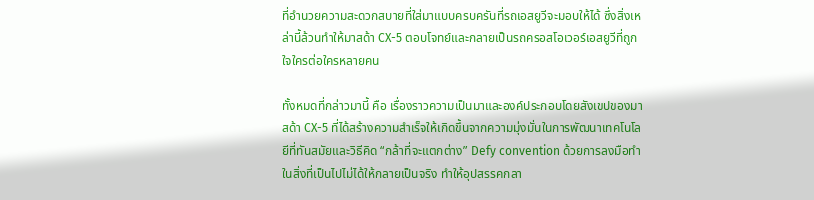ที่อำนวยความสะดวกสบายที่ใส่มาแบบครบครันที่รถเอสยูวีจะมอบให้ได้ ซึ่งสิ่งเหล่านี้ล้วนทำให้มาสด้า CX-5 ตอบโจทย์และกลายเป็นรถครอสโอเวอร์เอสยูวีที่ถูกใจใครต่อใครหลายคน

ทั้งหมดที่กล่าวมานี้ คือ เรื่องราวความเป็นมาและองค์ประกอบโดยสังเขปของมาสด้า CX-5 ที่ได้สร้างความสำเร็จให้เกิดขึ้นจากความมุ่งมั่นในการพัฒนาเทคโนโลยีที่ทันสมัยและวิธีคิด “กล้าที่จะแตกต่าง” Defy convention ด้วยการลงมือทำในสิ่งที่เป็นไปไม่ได้ให้กลายเป็นจริง ทำให้อุปสรรคกลา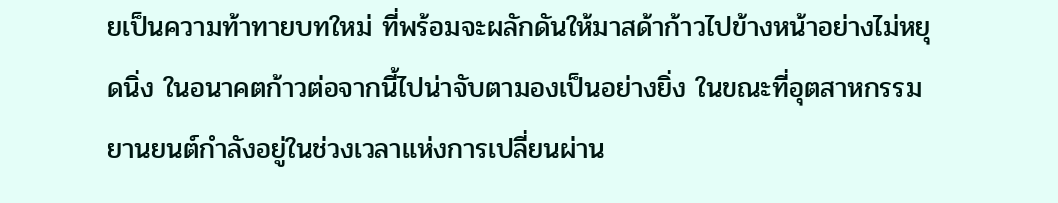ยเป็นความท้าทายบทใหม่ ที่พร้อมจะผลักดันให้มาสด้าก้าวไปข้างหน้าอย่างไม่หยุดนิ่ง ในอนาคตก้าวต่อจากนี้ไปน่าจับตามองเป็นอย่างยิ่ง ในขณะที่อุตสาหกรรมยานยนต์กำลังอยู่ในช่วงเวลาแห่งการเปลี่ยนผ่าน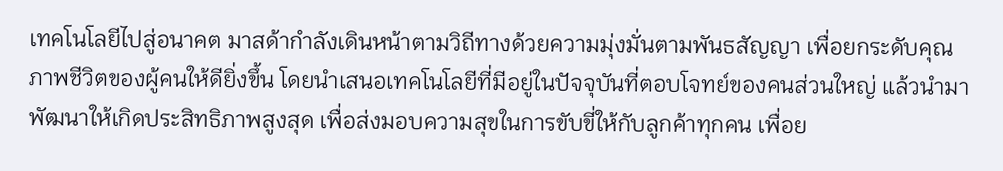เทคโนโลยีไปสู่อนาคต มาสด้ากำลังเดินหน้าตามวิถีทางด้วยความมุ่งมั่นตามพันธสัญญา เพื่อยกระดับคุณภาพชีวิตของผู้คนให้ดียิ่งขึ้น โดยนำเสนอเทคโนโลยีที่มีอยู่ในปัจจุบันที่ตอบโจทย์ของคนส่วนใหญ่ แล้วนำมาพัฒนาให้เกิดประสิทธิภาพสูงสุด เพื่อส่งมอบความสุขในการขับขี่ให้กับลูกค้าทุกคน เพื่อย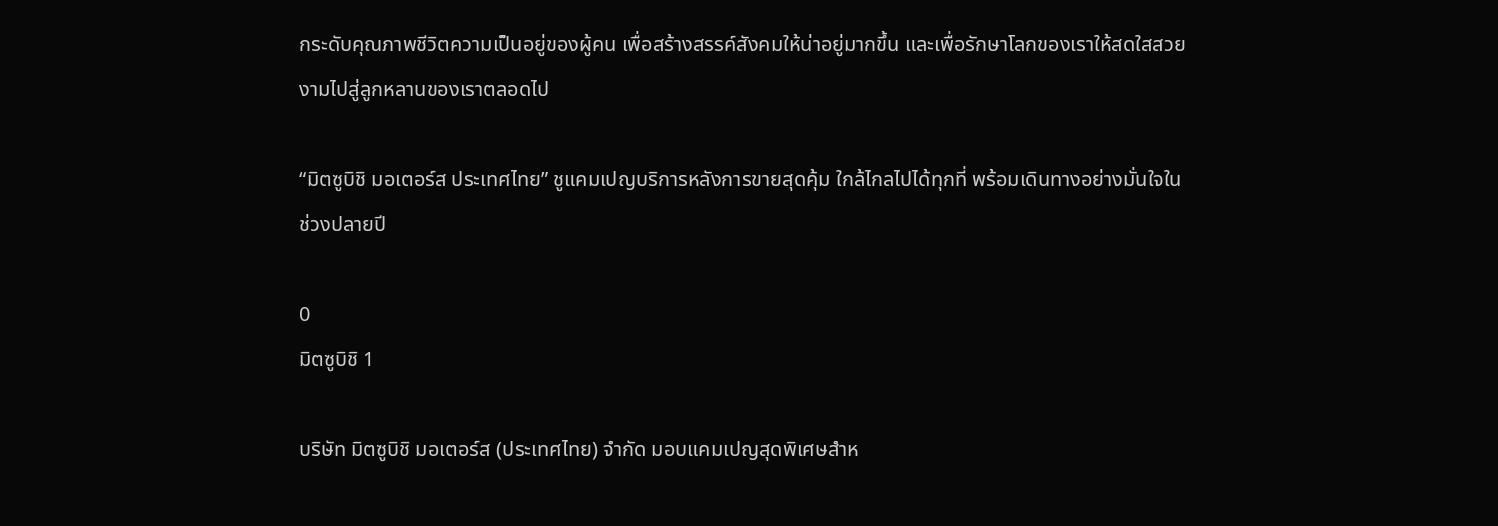กระดับคุณภาพชีวิตความเป็นอยู่ของผู้คน เพื่อสร้างสรรค์สังคมให้น่าอยู่มากขึ้น และเพื่อรักษาโลกของเราให้สดใสสวยงามไปสู่ลูกหลานของเราตลอดไป

“มิตซูบิชิ มอเตอร์ส ประเทศไทย” ชูแคมเปญบริการหลังการขายสุดคุ้ม ใกล้ไกลไปได้ทุกที่ พร้อมเดินทางอย่างมั่นใจในช่วงปลายปี

0
มิตซูบิชิ 1

บริษัท มิตซูบิชิ มอเตอร์ส (ประเทศไทย) จำกัด มอบแคมเปญสุดพิเศษสำห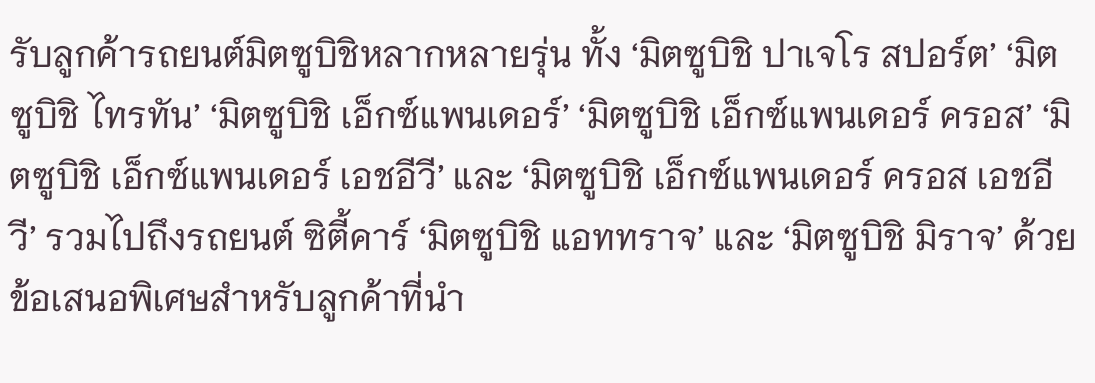รับลูกค้ารถยนต์มิตซูบิชิหลากหลายรุ่น ทั้ง ‘มิตซูบิชิ ปาเจโร สปอร์ต’ ‘มิตซูบิชิ ไทรทัน’ ‘มิตซูบิชิ เอ็กซ์แพนเดอร์’ ‘มิตซูบิชิ เอ็กซ์แพนเดอร์ ครอส’ ‘มิตซูบิชิ เอ็กซ์แพนเดอร์ เอชอีวี’ และ ‘มิตซูบิชิ เอ็กซ์แพนเดอร์ ครอส เอชอีวี’ รวมไปถึงรถยนต์ ซิตี้คาร์ ‘มิตซูบิชิ แอททราจ’ และ ‘มิตซูบิชิ มิราจ’ ด้วยข้อเสนอพิเศษสำหรับลูกค้าที่นำ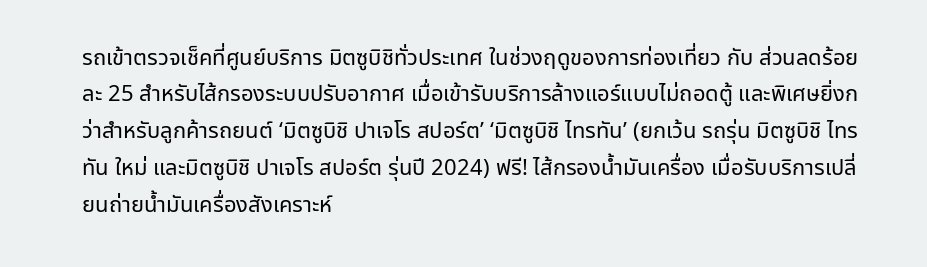รถเข้าตรวจเช็คที่ศูนย์บริการ มิตซูบิชิทั่วประเทศ ในช่วงฤดูของการท่องเที่ยว กับ ส่วนลดร้อยละ 25 สำหรับไส้กรองระบบปรับอากาศ เมื่อเข้ารับบริการล้างแอร์แบบไม่ถอดตู้ และพิเศษยิ่งกว่าสำหรับลูกค้ารถยนต์ ‘มิตซูบิชิ ปาเจโร สปอร์ต’ ‘มิตซูบิชิ ไทรทัน’ (ยกเว้น รถรุ่น มิตซูบิชิ ไทรทัน ใหม่ และมิตซูบิชิ ปาเจโร สปอร์ต รุ่นปี 2024) ฟรี! ไส้กรองน้ำมันเครื่อง เมื่อรับบริการเปลี่ยนถ่ายน้ำมันเครื่องสังเคราะห์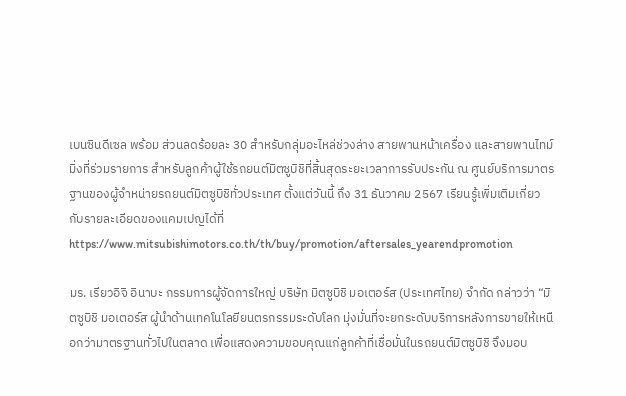เบนซินดีเซล พร้อม ส่วนลดร้อยละ 30 สำหรับกลุ่มอะไหล่ช่วงล่าง สายพานหน้าเครื่อง และสายพานไทม์มิ่งที่ร่วมรายการ สำหรับลูกค้าผู้ใช้รถยนต์มิตซูบิชิที่สิ้นสุดระยะเวลาการรับประกัน ณ ศูนย์บริการมาตรฐานของผู้จำหน่ายรถยนต์มิตซูบิชิทั่วประเทศ ตั้งแต่วันนี้ ถึง 31 ธันวาคม 2567 เรียนรู้เพิ่มเติมเกี่ยวกับรายละเอียดของแคมเปญได้ที่ https://www.mitsubishimotors.co.th/th/buy/promotion/aftersales_yearendpromotion

มร. เรียวอิจิ อินาบะ กรรมการผู้จัดการใหญ่ บริษัท มิตซูบิชิ มอเตอร์ส (ประเทศไทย) จำกัด กล่าวว่า “มิตซูบิชิ มอเตอร์ส ผู้นำด้านเทคโนโลยียนตรกรรมระดับโลก มุ่งมั่นที่จะยกระดับบริการหลังการขายให้เหนือกว่ามาตรฐานทั่วไปในตลาด เพื่อแสดงความขอบคุณแก่ลูกค้าที่เชื่อมั่นในรถยนต์มิตซูบิชิ จึงมอบ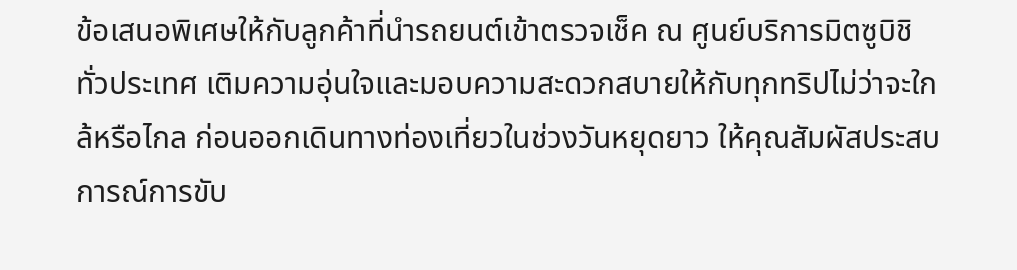ข้อเสนอพิเศษให้กับลูกค้าที่นำรถยนต์เข้าตรวจเช็ค ณ ศูนย์บริการมิตซูบิชิ ทั่วประเทศ เติมความอุ่นใจและมอบความสะดวกสบายให้กับทุกทริปไม่ว่าจะใกล้หรือไกล ก่อนออกเดินทางท่องเที่ยวในช่วงวันหยุดยาว ให้คุณสัมผัสประสบการณ์การขับ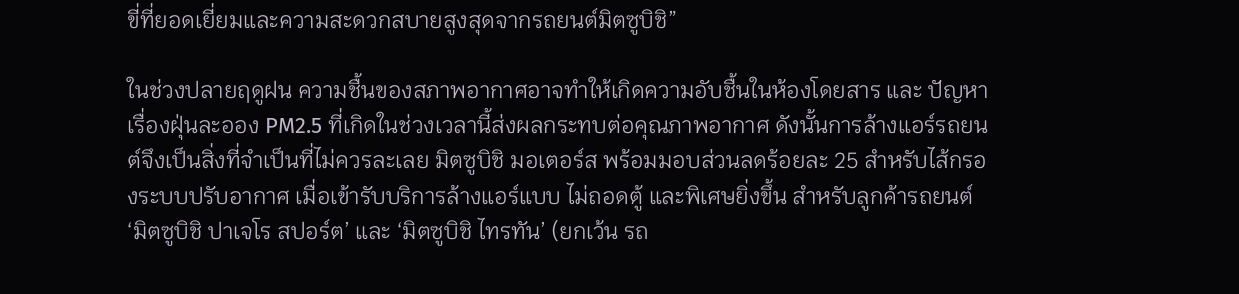ขี่ที่ยอดเยี่ยมและความสะดวกสบายสูงสุดจากรถยนต์มิตซูบิชิ”

ในช่วงปลายฤดูฝน ความชื้นของสภาพอากาศอาจทำให้เกิดความอับชื้นในห้องโดยสาร และ ปัญหาเรื่องฝุ่นละออง PM2.5 ที่เกิดในช่วงเวลานี้ส่งผลกระทบต่อคุณภาพอากาศ ดังนั้นการล้างแอร์รถยนต์จึงเป็นสิ่งที่จำเป็นที่ไม่ควรละเลย มิตซูบิชิ มอเตอร์ส พร้อมมอบส่วนลดร้อยละ 25 สำหรับไส้กรองระบบปรับอากาศ เมื่อเข้ารับบริการล้างแอร์แบบ ไม่ถอดตู้ และพิเศษยิ่งขึ้น สำหรับลูกค้ารถยนต์ ‘มิตซูบิชิ ปาเจโร สปอร์ต’ และ ‘มิตซูบิชิ ไทรทัน’ (ยกเว้น รถ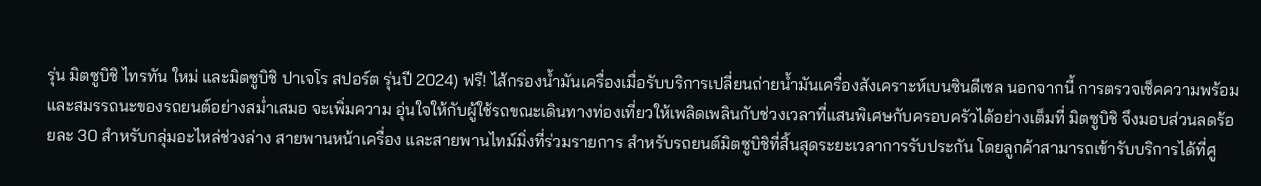รุ่น มิตซูบิชิ ไทรทัน ใหม่ และมิตซูบิชิ ปาเจโร สปอร์ต รุ่นปี 2024) ฟรี! ไส้กรองน้ำมันเครื่องเมื่อรับบริการเปลี่ยนถ่ายน้ำมันเครื่องสังเคราะห์เบนซินดีเซล นอกจากนี้ การตรวจเช็คความพร้อมและสมรรถนะของรถยนต์อย่างสม่ำเสมอ จะเพิ่มความ อุ่นใจให้กับผู้ใช้รถขณะเดินทางท่องเที่ยวให้เพลิดเพลินกับช่วงเวลาที่แสนพิเศษกับครอบครัวได้อย่างเต็มที่ มิตซูบิชิ จึงมอบส่วนลดร้อยละ 30 สำหรับกลุ่มอะไหล่ช่วงล่าง สายพานหน้าเครื่อง และสายพานไทม์มิ่งที่ร่วมรายการ สำหรับรถยนต์มิตซูบิชิที่สิ้นสุดระยะเวลาการรับประกัน โดยลูกค้าสามารถเข้ารับบริการได้ที่ศู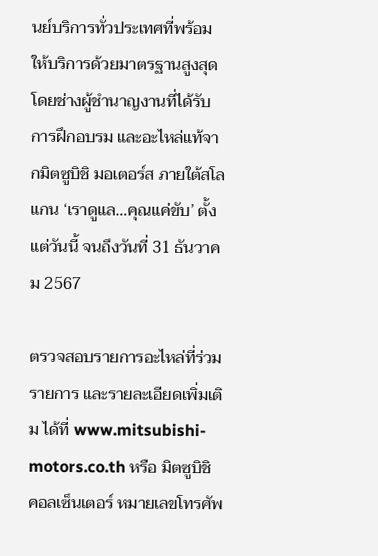นย์บริการทั่วประเทศที่พร้อมให้บริการด้วยมาตรฐานสูงสุด โดยช่างผู้ชำนาญงานที่ได้รับการฝึกอบรม และอะไหล่แท้จากมิตซูบิชิ มอเตอร์ส ภายใต้สโลแกน ‘เราดูแล…คุณแค่ขับ’ ตั้งแต่วันนี้ จนถึงวันที่ 31 ธันวาคม 2567

ตรวจสอบรายการอะไหล่ที่ร่วมรายการ และรายละเอียดเพิ่มเติม ได้ที่ www.mitsubishi-motors.co.th หรือ มิตซูบิชิ คอลเซ็นเตอร์ หมายเลขโทรศัพ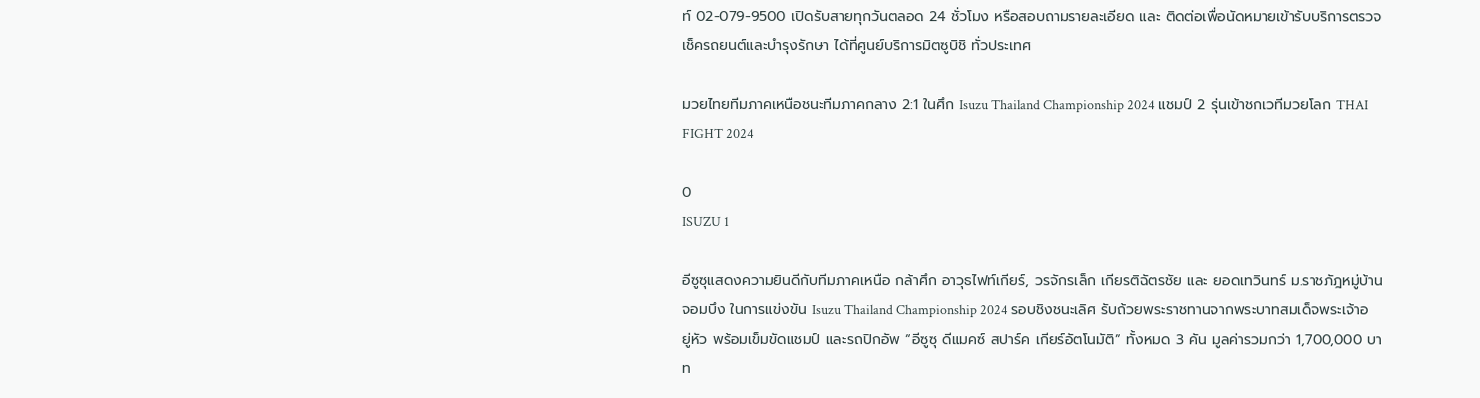ท์ 02-079-9500 เปิดรับสายทุกวันตลอด 24 ชั่วโมง หรือสอบถามรายละเอียด และ ติดต่อเพื่อนัดหมายเข้ารับบริการตรวจเช็ครถยนต์และบำรุงรักษา ได้ที่ศูนย์บริการมิตซูบิชิ ทั่วประเทศ

มวยไทยทีมภาคเหนือชนะทีมภาคกลาง 2:1 ในศึก Isuzu Thailand Championship 2024 แชมป์ 2 รุ่นเข้าชกเวทีมวยโลก THAI FIGHT 2024

0
ISUZU 1

อีซูซุแสดงความยินดีกับทีมภาคเหนือ กล้าศึก อาวุธไฟท์เกียร์, วรจักรเล็ก เกียรติฉัตรชัย และ ยอดเทวินทร์ ม.ราชภัฎหมู่บ้านจอมบึง ในการแข่งขัน Isuzu Thailand Championship 2024 รอบชิงชนะเลิศ รับถ้วยพระราชทานจากพระบาทสมเด็จพระเจ้าอยู่หัว พร้อมเข็มขัดแชมป์ และรถปิกอัพ “อีซูซุ ดีแมคซ์ สปาร์ค เกียร์อัตโนมัติ” ทั้งหมด 3 คัน มูลค่ารวมกว่า 1,700,000 บาท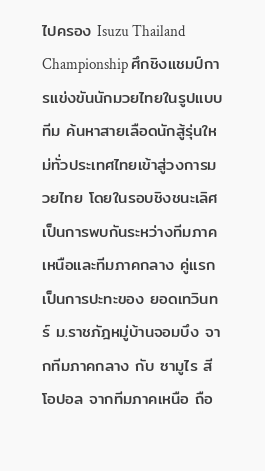ไปครอง Isuzu Thailand Championship ศึกชิงแชมป์การแข่งขันนักมวยไทยในรูปแบบทีม ค้นหาสายเลือดนักสู้รุ่นใหม่ทั่วประเทศไทยเข้าสู่วงการมวยไทย โดยในรอบชิงชนะเลิศเป็นการพบกันระหว่างทีมภาคเหนือและทีมภาคกลาง คู่แรกเป็นการปะทะของ ยอดเทวินทร์ ม.ราชภัฎหมู่บ้านจอมบึง จากทีมภาคกลาง กับ ซามูไร สีโอปอล จากทีมภาคเหนือ ถือ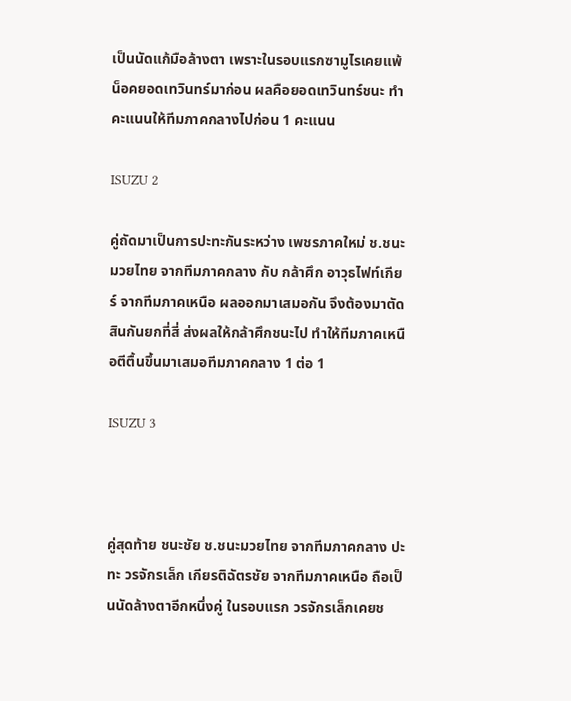เป็นนัดแก้มือล้างตา เพราะในรอบแรกซามูไรเคยแพ้น็อคยอดเทวินทร์มาก่อน ผลคือยอดเทวินทร์ชนะ ทำคะแนนให้ทีมภาคกลางไปก่อน 1 คะแนน

ISUZU 2

คู่ถัดมาเป็นการปะทะกันระหว่าง เพชรภาคใหม่ ช.ชนะมวยไทย จากทีมภาคกลาง กับ กล้าศึก อาวุธไฟท์เกียร์ จากทีมภาคเหนือ ผลออกมาเสมอกัน จึงต้องมาตัดสินกันยกที่สี่ ส่งผลให้กล้าศึกชนะไป ทำให้ทีมภาคเหนือตีตื้นขึ้นมาเสมอทีมภาคกลาง 1 ต่อ 1

ISUZU 3



คู่สุดท้าย ชนะชัย ช.ชนะมวยไทย จากทีมภาคกลาง ปะทะ วรจักรเล็ก เกียรติฉัตรชัย จากทีมภาคเหนือ ถือเป็นนัดล้างตาอีกหนึ่งคู่ ในรอบแรก วรจักรเล็กเคยช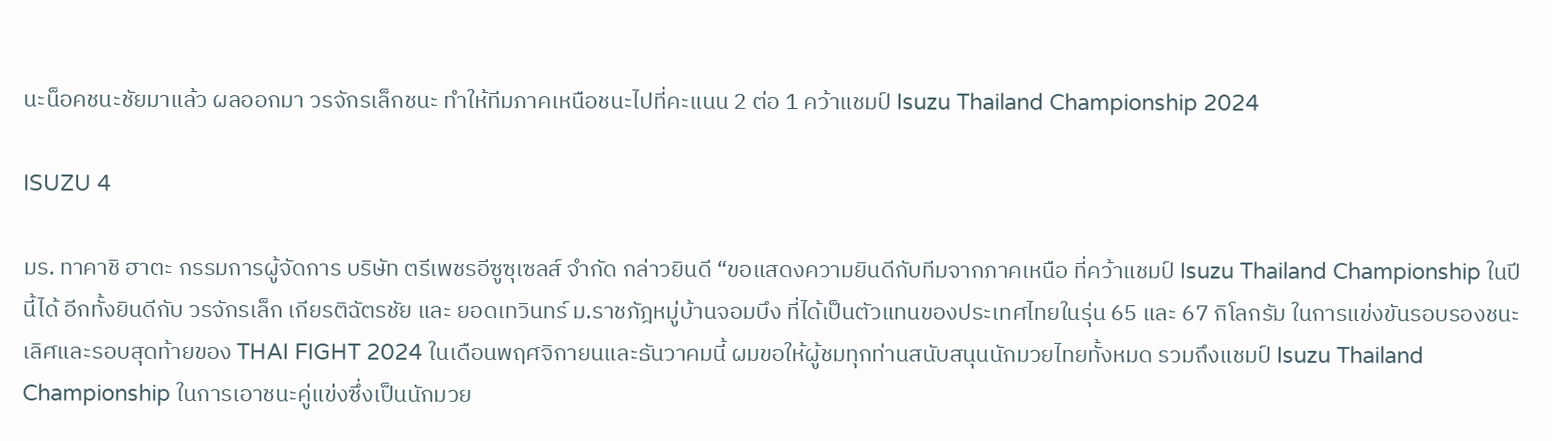นะน็อคชนะชัยมาแล้ว ผลออกมา วรจักรเล็กชนะ ทำให้ทีมภาคเหนือชนะไปที่คะแนน 2 ต่อ 1 คว้าแชมป์ Isuzu Thailand Championship 2024

ISUZU 4

มร. ทาคาชิ ฮาตะ กรรมการผู้จัดการ บริษัท ตรีเพชรอีซูซุเซลส์ จำกัด กล่าวยินดี “ขอแสดงความยินดีกับทีมจากภาคเหนือ ที่คว้าแชมป์ Isuzu Thailand Championship ในปีนี้ได้ อีกทั้งยินดีกับ วรจักรเล็ก เกียรติฉัตรชัย และ ยอดเทวินทร์ ม.ราชภัฎหมู่บ้านจอมบึง ที่ได้เป็นตัวแทนของประเทศไทยในรุ่น 65 และ 67 กิโลกรัม ในการแข่งขันรอบรองชนะเลิศและรอบสุดท้ายของ THAI FIGHT 2024 ในเดือนพฤศจิกายนและธันวาคมนี้ ผมขอให้ผู้ชมทุกท่านสนับสนุนนักมวยไทยทั้งหมด รวมถึงแชมป์ Isuzu Thailand Championship ในการเอาชนะคู่แข่งซึ่งเป็นนักมวย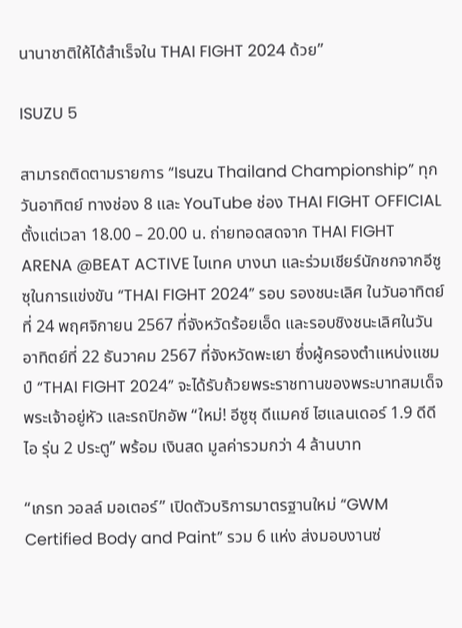นานาชาติให้ได้สำเร็จใน THAI FIGHT 2024 ด้วย”

ISUZU 5

สามารถติดตามรายการ “Isuzu Thailand Championship” ทุกวันอาทิตย์ ทางช่อง 8 และ YouTube ช่อง THAI FIGHT OFFICIAL ตั้งแต่เวลา 18.00 – 20.00 น. ถ่ายทอดสดจาก THAI FIGHT ARENA @BEAT ACTIVE ไบเทค บางนา และร่วมเชียร์นักชกจากอีซูซุในการแข่งขัน “THAI FIGHT 2024” รอบ รองชนะเลิศ ในวันอาทิตย์ที่ 24 พฤศจิกายน 2567 ที่จังหวัดร้อยเอ็ด และรอบชิงชนะเลิศในวันอาทิตย์ที่ 22 ธันวาคม 2567 ที่จังหวัดพะเยา ซึ่งผู้ครองตำแหน่งแชมป์ “THAI FIGHT 2024” จะได้รับถ้วยพระราชทานของพระบาทสมเด็จพระเจ้าอยู่หัว และรถปิกอัพ “ใหม่! อีซูซุ ดีแมคซ์ ไฮแลนเดอร์ 1.9 ดีดีไอ รุ่น 2 ประตู” พร้อม เงินสด มูลค่ารวมกว่า 4 ล้านบาท

“เกรท วอลล์ มอเตอร์” เปิดตัวบริการมาตรฐานใหม่ “GWM Certified Body and Paint” รวม 6 แห่ง ส่งมอบงานซ่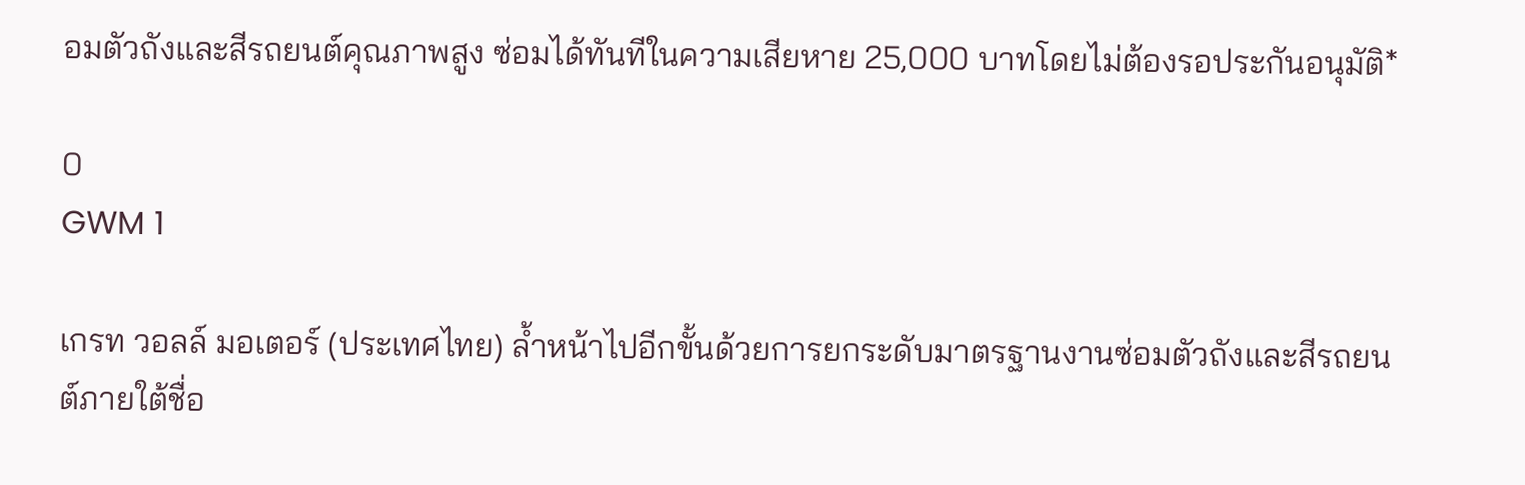อมตัวถังและสีรถยนต์คุณภาพสูง ซ่อมได้ทันทีในความเสียหาย 25,000 บาทโดยไม่ต้องรอประกันอนุมัติ*

0
GWM 1

เกรท วอลล์ มอเตอร์ (ประเทศไทย) ล้ำหน้าไปอีกขั้นด้วยการยกระดับมาตรฐานงานซ่อมตัวถังและสีรถยนต์ภายใต้ชื่อ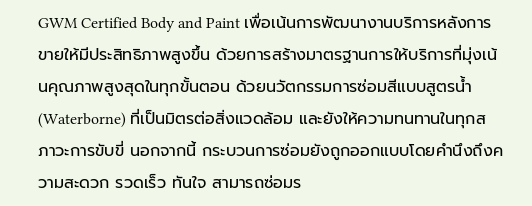GWM Certified Body and Paint เพื่อเน้นการพัฒนางานบริการหลังการขายให้มีประสิทธิภาพสูงขึ้น ด้วยการสร้างมาตรฐานการให้บริการที่มุ่งเน้นคุณภาพสูงสุดในทุกขั้นตอน ด้วยนวัตกรรมการซ่อมสีแบบสูตรน้ำ (Waterborne) ที่เป็นมิตรต่อสิ่งแวดล้อม และยังให้ความทนทานในทุกสภาวะการขับขี่ นอกจากนี้ กระบวนการซ่อมยังถูกออกแบบโดยคำนึงถึงความสะดวก รวดเร็ว ทันใจ สามารถซ่อมร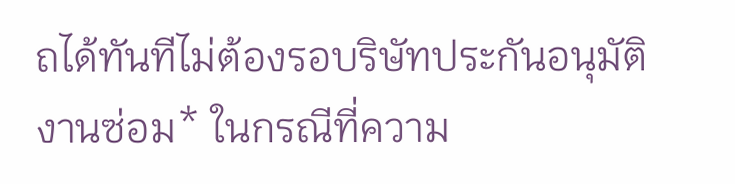ถได้ทันทีไม่ต้องรอบริษัทประกันอนุมัติงานซ่อม* ในกรณีที่ความ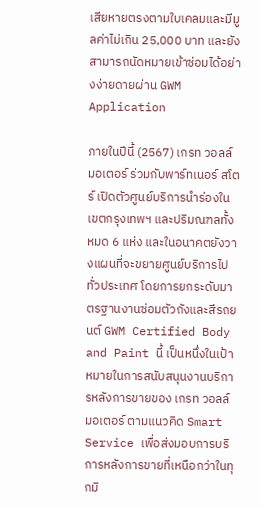เสียหายตรงตามใบเคลมและมีมูลค่าไม่เกิน 25,000 บาท และยังสามารถนัดหมายเข้าซ่อมได้อย่างง่ายดายผ่าน GWM Application

ภายในปีนี้ (2567) เกรท วอลล์ มอเตอร์ ร่วมกับพาร์ทเนอร์ สโตร์ เปิดตัวศูนย์บริการนำร่องในเขตกรุงเทพฯ และปริมณฑลทั้งหมด 6 แห่ง และในอนาคตยังวางแผนที่จะขยายศูนย์บริการไปทั่วประเทศ โดยการยกระดับมาตรฐานงานซ่อมตัวถังและสีรถยนต์ GWM Certified Body and Paint นี้ เป็นหนึ่งในเป้าหมายในการสนับสนุนงานบริการหลังการขายของ เกรท วอลล์ มอเตอร์ ตามแนวคิด Smart Service เพื่อส่งมอบการบริการหลังการขายที่เหนือกว่าในทุกมิ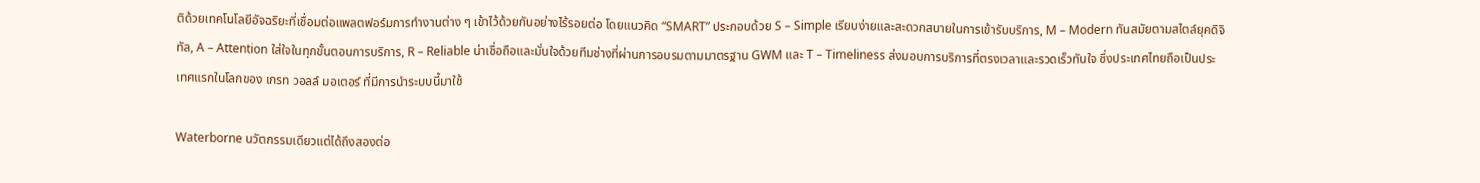ติด้วยเทคโนโลยีอัจฉริยะที่เชื่อมต่อแพลตฟอร์มการทำงานต่าง ๆ เข้าไว้ด้วยกันอย่างไร้รอยต่อ โดยแนวคิด “SMART” ประกอบด้วย S – Simple เรียบง่ายและสะดวกสบายในการเข้ารับบริการ, M – Modern ทันสมัยตามสไตล์ยุคดิจิทัล, A – Attention ใส่ใจในทุกขั้นตอนการบริการ, R – Reliable น่าเชื่อถือและมั่นใจด้วยทีมช่างที่ผ่านการอบรมตามมาตรฐาน GWM และ T – Timeliness ส่งมอบการบริการที่ตรงเวลาและรวดเร็วทันใจ ซึ่งประเทศไทยถือเป็นประเทศแรกในโลกของ เกรท วอลล์ มอเตอร์ ที่มีการนำระบบนี้มาใช้

Waterborne นวัตกรรมเดียวแต่ได้ถึงสองต่อ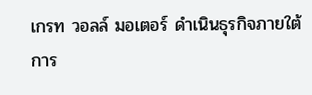เกรท วอลล์ มอเตอร์ ดำเนินธุรกิจภายใต้การ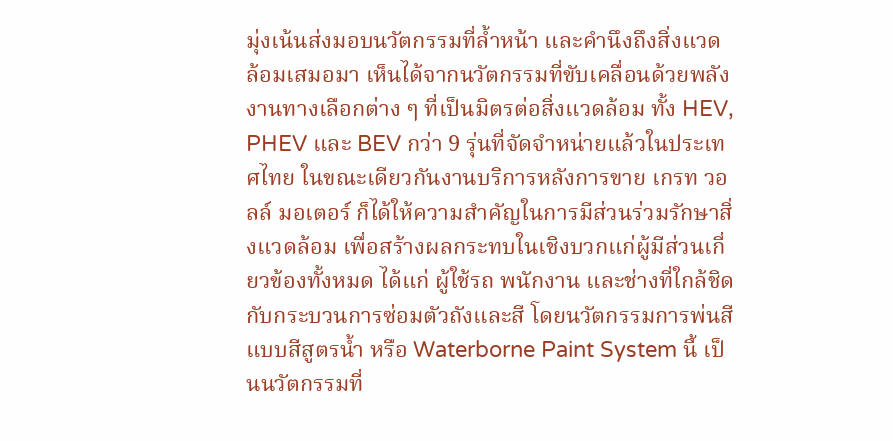มุ่งเน้นส่งมอบนวัตกรรมที่ล้ำหน้า และคำนึงถึงสิ่งแวดล้อมเสมอมา เห็นได้จากนวัตกรรมที่ขับเคลื่อนด้วยพลังงานทางเลือกต่าง ๆ ที่เป็นมิตรต่อสิ่งแวดล้อม ทั้ง HEV, PHEV และ BEV กว่า 9 รุ่นที่จัดจำหน่ายแล้วในประเทศไทย ในขณะเดียวกันงานบริการหลังการขาย เกรท วอลล์ มอเตอร์ ก็ได้ให้ความสำคัญในการมีส่วนร่วมรักษาสิ่งแวดล้อม เพื่อสร้างผลกระทบในเชิงบวกแก่ผู้มีส่วนเกี่ยวข้องทั้งหมด ได้แก่ ผู้ใช้รถ พนักงาน และช่างที่ใกล้ชิดกับกระบวนการซ่อมตัวถังและสี โดยนวัตกรรมการพ่นสีแบบสีสูตรน้ำ หรือ Waterborne Paint System นี้ เป็นนวัตกรรมที่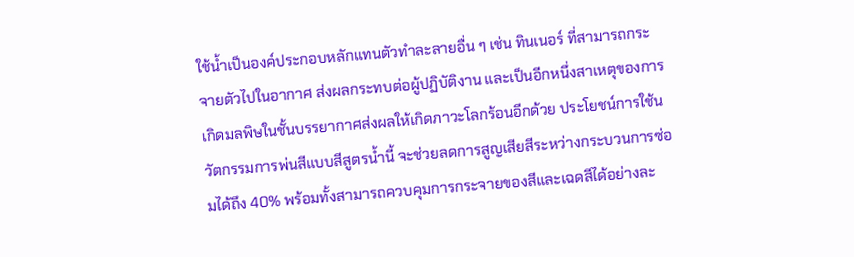ใช้น้ำเป็นองค์ประกอบหลักแทนตัวทำละลายอื่น ๆ เช่น ทินเนอร์ ที่สามารถกระจายตัวไปในอากาศ ส่งผลกระทบต่อผู้ปฏิบัติงาน และเป็นอีกหนึ่งสาเหตุของการเกิดมลพิษในชั้นบรรยากาศส่งผลให้เกิดภาวะโลกร้อนอีกด้วย ประโยชน์การใช้นวัตกรรมการพ่นสีแบบสีสูตรน้ำนี้ จะช่วยลดการสูญเสียสีระหว่างกระบวนการซ่อมได้ถึง 40% พร้อมทั้งสามารถควบคุมการกระจายของสีและเฉดสีได้อย่างละ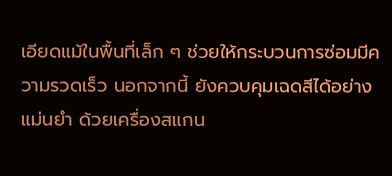เอียดแม้ในพื้นที่เล็ก ๆ ช่วยให้กระบวนการซ่อมมีความรวดเร็ว นอกจากนี้ ยังควบคุมเฉดสีได้อย่างแม่นยำ ด้วยเครื่องสแกน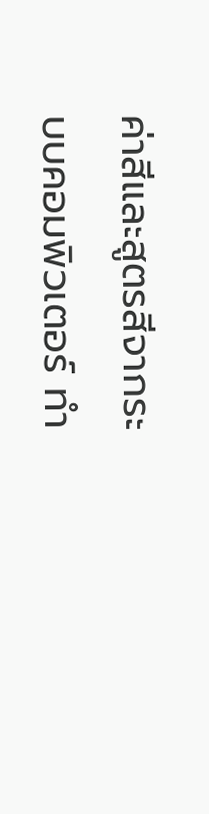ค่าสีและสูตรสีจากระบบคอมพิวเตอร์ ทำ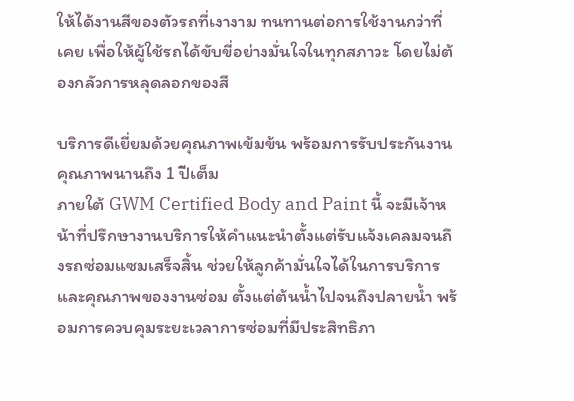ให้ได้งานสีของตัวรถที่เงางาม ทนทานต่อการใช้งานกว่าที่เคย เพื่อให้ผู้ใช้รถได้ขับขี่อย่างมั่นใจในทุกสภาวะ โดยไม่ต้องกลัวการหลุดลอกของสี

บริการดีเยี่ยมด้วยคุณภาพเข้มข้น พร้อมการรับประกันงานคุณภาพนานถึง 1 ปีเต็ม
ภายใต้ GWM Certified Body and Paint นี้ จะมีเจ้าหน้าที่ปรึกษางานบริการให้คำแนะนำตั้งแต่รับแจ้งเคลมจนถึงรถซ่อมแซมเสร็จสิ้น ช่วยให้ลูกค้ามั่นใจได้ในการบริการและคุณภาพของงานซ่อม ตั้งแต่ต้นน้ำไปจนถึงปลายน้ำ พร้อมการควบคุมระยะเวลาการซ่อมที่มีประสิทธิภา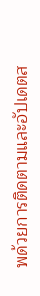พด้วยการติดตามและอัปเดตส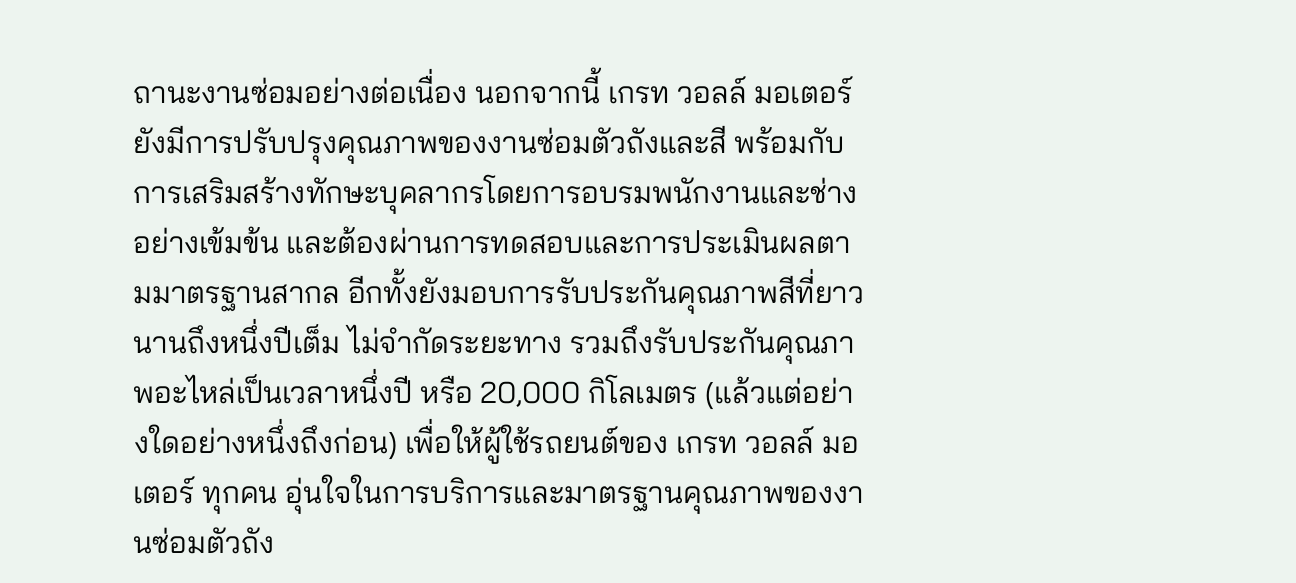ถานะงานซ่อมอย่างต่อเนื่อง นอกจากนี้ เกรท วอลล์ มอเตอร์ ยังมีการปรับปรุงคุณภาพของงานซ่อมตัวถังและสี พร้อมกับการเสริมสร้างทักษะบุคลากรโดยการอบรมพนักงานและช่างอย่างเข้มข้น และต้องผ่านการทดสอบและการประเมินผลตามมาตรฐานสากล อีกทั้งยังมอบการรับประกันคุณภาพสีที่ยาวนานถึงหนึ่งปีเต็ม ไม่จำกัดระยะทาง รวมถึงรับประกันคุณภาพอะไหล่เป็นเวลาหนึ่งปี หรือ 20,000 กิโลเมตร (แล้วแต่อย่างใดอย่างหนึ่งถึงก่อน) เพื่อให้ผู้ใช้รถยนต์ของ เกรท วอลล์ มอเตอร์ ทุกคน อุ่นใจในการบริการและมาตรฐานคุณภาพของงานซ่อมตัวถัง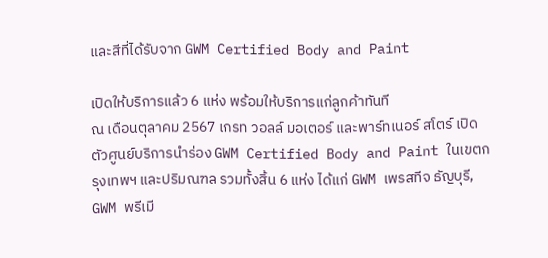และสีที่ได้รับจาก GWM Certified Body and Paint

เปิดให้บริการแล้ว 6 แห่ง พร้อมให้บริการแก่ลูกค้าทันที
ณ เดือนตุลาคม 2567 เกรท วอลล์ มอเตอร์ และพาร์ทเนอร์ สโตร์ เปิดตัวศูนย์บริการนำร่อง GWM Certified Body and Paint ในเขตกรุงเทพฯ และปริมณฑล รวมทั้งสิ้น 6 แห่ง ได้แก่ GWM เพรสทีจ ธัญบุรี, GWM พรีเมี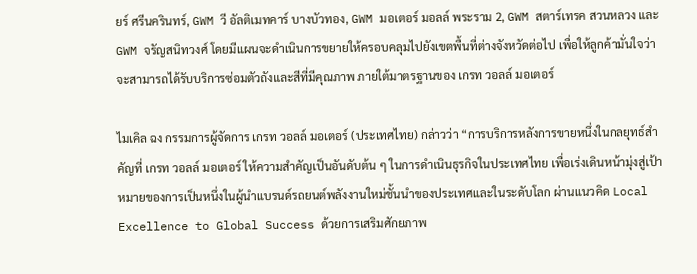ยร์ ศรีนครินทร์, GWM วี อัลติเมทคาร์ บางบัวทอง, GWM มอเตอร์ มอลล์ พระราม 2, GWM สตาร์เทรค สวนหลวง และ GWM จรัญสนิทวงศ์ โดยมีแผนจะดำเนินการขยายให้ครอบคลุมไปยังเขตพื้นที่ต่างจังหวัดต่อไป เพื่อให้ลูกค้ามั่นใจว่า จะสามารถได้รับบริการซ่อมตัวถังและสีที่มีคุณภาพ ภายใต้มาตรฐานของ เกรท วอลล์ มอเตอร์

ไมเคิล ฉง กรรมการผู้จัดการ เกรท วอลล์ มอเตอร์ (ประเทศไทย) กล่าวว่า “การบริการหลังการขายหนึ่งในกลยุทธ์สำคัญที่ เกรท วอลล์ มอเตอร์ ให้ความสำคัญเป็นอันดับต้น ๆ ในการดำเนินธุรกิจในประเทศไทย เพื่อเร่งเดินหน้ามุ่งสู่เป้าหมายของการเป็นหนึ่งในผู้นำแบรนด์รถยนต์พลังงานใหม่ชั้นนำของประเทศและในระดับโลก ผ่านแนวคิด Local Excellence to Global Success ด้วยการเสริมศักยภาพ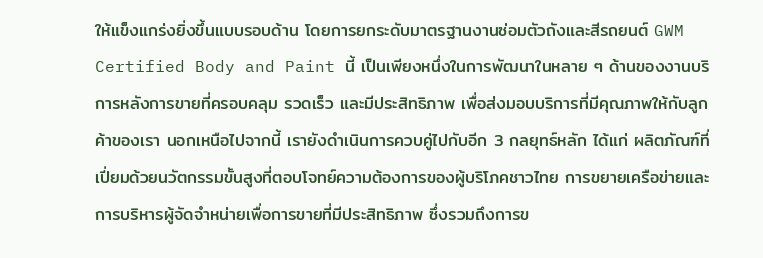ให้แข็งแกร่งยิ่งขึ้นแบบรอบด้าน โดยการยกระดับมาตรฐานงานซ่อมตัวถังและสีรถยนต์ GWM Certified Body and Paint นี้ เป็นเพียงหนึ่งในการพัฒนาในหลาย ๆ ด้านของงานบริการหลังการขายที่ครอบคลุม รวดเร็ว และมีประสิทธิภาพ เพื่อส่งมอบบริการที่มีคุณภาพให้กับลูกค้าของเรา นอกเหนือไปจากนี้ เรายังดำเนินการควบคู่ไปกับอีก 3 กลยุทธ์หลัก ได้แก่ ผลิตภัณฑ์ที่เปี่ยมด้วยนวัตกรรมขั้นสูงที่ตอบโจทย์ความต้องการของผู้บริโภคชาวไทย การขยายเครือข่ายและการบริหารผู้จัดจำหน่ายเพื่อการขายที่มีประสิทธิภาพ ซึ่งรวมถึงการข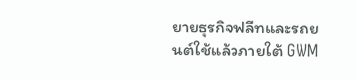ยายธุรกิจฟลีทและรถยนต์ใช้แล้วภายใต้ GWM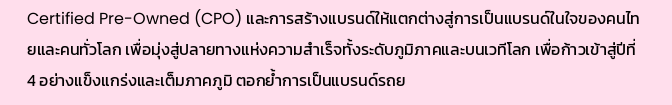Certified Pre-Owned (CPO) และการสร้างแบรนด์ให้แตกต่างสู่การเป็นแบรนด์ในใจของคนไทยและคนทั่วโลก เพื่อมุ่งสู่ปลายทางแห่งความสำเร็จทั้งระดับภูมิภาคและบนเวทีโลก เพื่อก้าวเข้าสู่ปีที่ 4 อย่างแข็งแกร่งและเต็มภาคภูมิ ตอกย้ำการเป็นแบรนด์รถย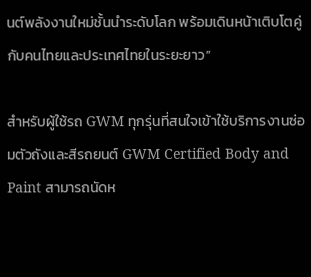นต์พลังงานใหม่ชั้นนำระดับโลก พร้อมเดินหน้าเติบโตคู่กับคนไทยและประเทศไทยในระยะยาว”

สำหรับผู้ใช้รถ GWM ทุกรุ่นที่สนใจเข้าใช้บริการงานซ่อมตัวถังและสีรถยนต์ GWM Certified Body and Paint สามารถนัดห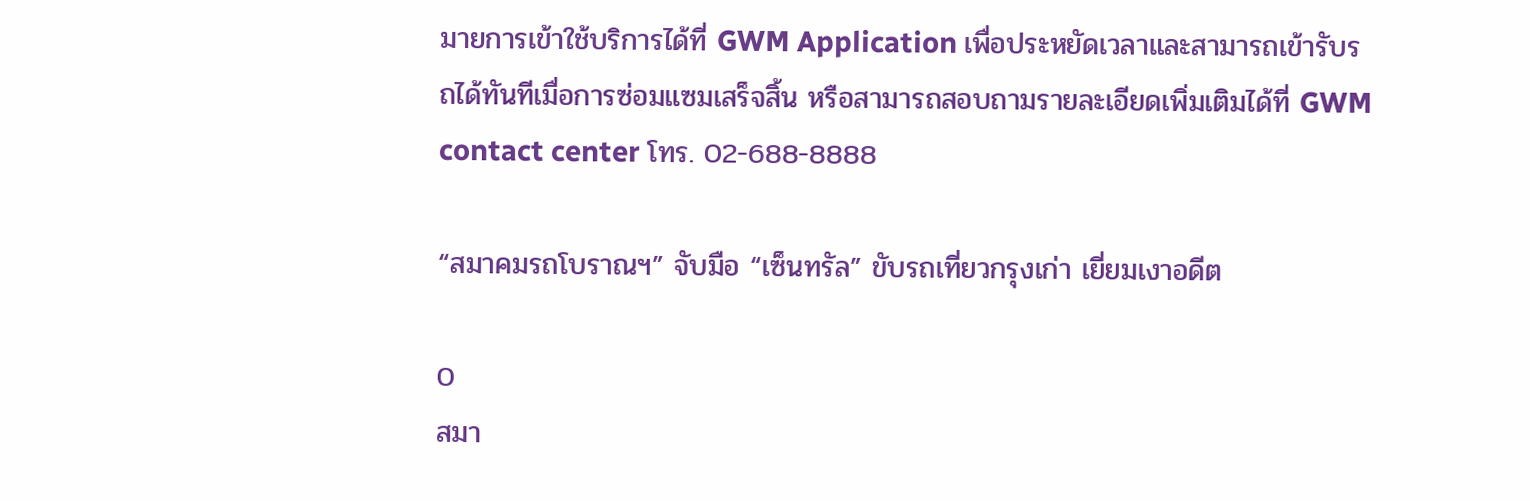มายการเข้าใช้บริการได้ที่ GWM Application เพื่อประหยัดเวลาและสามารถเข้ารับรถได้ทันทีเมื่อการซ่อมแซมเสร็จสิ้น หรือสามารถสอบถามรายละเอียดเพิ่มเติมได้ที่ GWM contact center โทร. 02-688-8888

“สมาคมรถโบราณฯ” จับมือ “เซ็นทรัล” ขับรถเที่ยวกรุงเก่า เยี่ยมเงาอดีต

0
สมา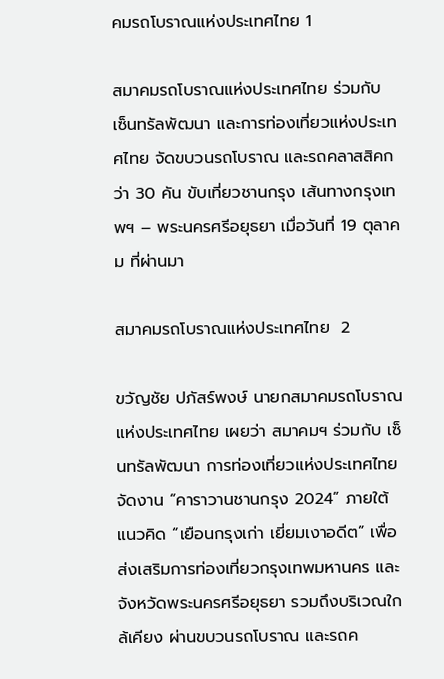คมรถโบราณแห่งประเทศไทย 1

สมาคมรถโบราณแห่งประเทศไทย ร่วมกับ เซ็นทรัลพัฒนา และการท่องเที่ยวแห่งประเทศไทย จัดขบวนรถโบราณ และรถคลาสสิคกว่า 30 คัน ขับเที่ยวชานกรุง เส้นทางกรุงเทพฯ – พระนครศรีอยุธยา เมื่อวันที่ 19 ตุลาคม ที่ผ่านมา

สมาคมรถโบราณแห่งประเทศไทย  2

ขวัญชัย ปภัสร์พงษ์ นายกสมาคมรถโบราณแห่งประเทศไทย เผยว่า สมาคมฯ ร่วมกับ เซ็นทรัลพัฒนา การท่องเที่ยวแห่งประเทศไทย จัดงาน “คาราวานชานกรุง 2024” ภายใต้แนวคิด “เยือนกรุงเก่า เยี่ยมเงาอดีต” เพื่อส่งเสริมการท่องเที่ยวกรุงเทพมหานคร และจังหวัดพระนครศรีอยุธยา รวมถึงบริเวณใกล้เคียง ผ่านขบวนรถโบราณ และรถค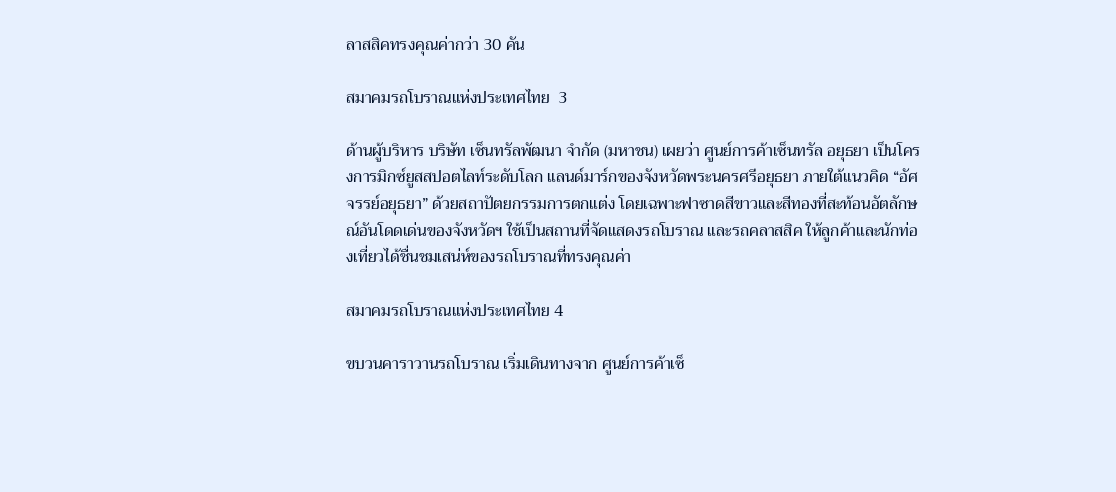ลาสสิคทรงคุณค่ากว่า 30 คัน

สมาคมรถโบราณแห่งประเทศไทย  3

ด้านผู้บริหาร บริษัท เซ็นทรัลพัฒนา จำกัด (มหาชน) เผยว่า ศูนย์การค้าเซ็นทรัล อยุธยา เป็นโครงการมิกซ์ยูสสปอตไลท์ระดับโลก แลนด์มาร์กของจังหวัดพระนครศรีอยุธยา ภายใต้แนวคิด “อัศจรรย์อยุธยา” ด้วยสถาปัตยกรรมการตกแต่ง โดยเฉพาะฟาซาดสีขาวและสีทองที่สะท้อนอัตลักษณ์อันโดดเด่นของจังหวัดฯ ใช้เป็นสถานที่จัดแสดงรถโบราณ และรถคลาสสิค ให้ลูกค้าและนักท่องเที่ยวได้ชื่นชมเสน่ห์ของรถโบราณที่ทรงคุณค่า

สมาคมรถโบราณแห่งประเทศไทย 4

ขบวนคาราวานรถโบราณ เริ่มเดินทางจาก ศูนย์การค้าเซ็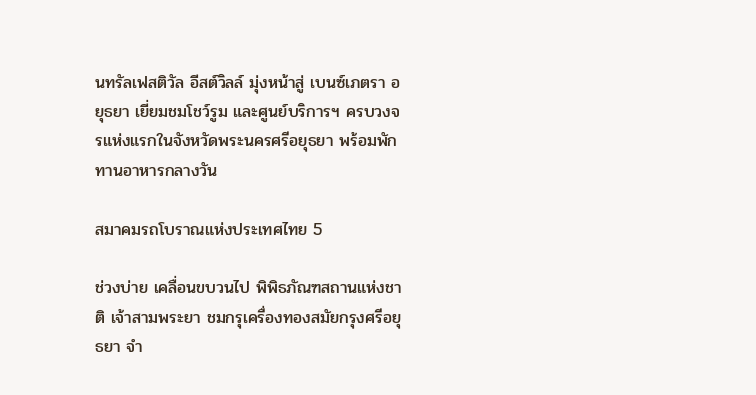นทรัลเฟสติวัล อีสต์วิลล์ มุ่งหน้าสู่ เบนซ์เภตรา อยุธยา เยี่ยมชมโชว์รูม และศูนย์บริการฯ ครบวงจรแห่งแรกในจังหวัดพระนครศรีอยุธยา พร้อมพักทานอาหารกลางวัน

สมาคมรถโบราณแห่งประเทศไทย 5

ช่วงบ่าย เคลื่อนขบวนไป พิพิธภัณฑสถานแห่งชาติ เจ้าสามพระยา ชมกรุเครื่องทองสมัยกรุงศรีอยุธยา จำ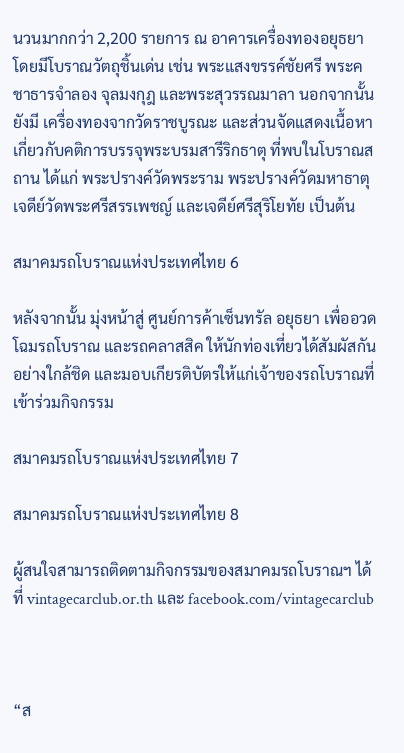นวนมากกว่า 2,200 รายการ ณ อาคารเครื่องทองอยุธยา โดยมีโบราณวัตถุชิ้นเด่น เช่น พระแสงขรรค์ชัยศรี พระคชาธารจำลอง จุลมงกุฎ และพระสุวรรณมาลา นอกจากนั้นยังมี เครื่องทองจากวัดราชบูรณะ และส่วนจัดแสดงเนื้อหาเกี่ยวกับคติการบรรจุพระบรมสารีริกธาตุ ที่พบในโบราณสถาน ได้แก่ พระปรางค์วัดพระราม พระปรางค์วัดมหาธาตุ เจดีย์วัดพระศรีสรรเพชญ์ และเจดีย์ศรีสุริโยทัย เป็นต้น

สมาคมรถโบราณแห่งประเทศไทย 6

หลังจากนั้น มุ่งหน้าสู่ ศูนย์การค้าเซ็นทรัล อยุธยา เพื่ออวดโฉมรถโบราณ และรถคลาสสิค ให้นักท่องเที่ยวได้สัมผัสกันอย่างใกล้ชิด และมอบเกียรติบัตรให้แก่เจ้าของรถโบราณที่เข้าร่วมกิจกรรม

สมาคมรถโบราณแห่งประเทศไทย 7

สมาคมรถโบราณแห่งประเทศไทย 8

ผู้สนใจสามารถติดตามกิจกรรมของสมาคมรถโบราณฯ ได้ที่ vintagecarclub.or.th และ facebook.com/vintagecarclub



“ส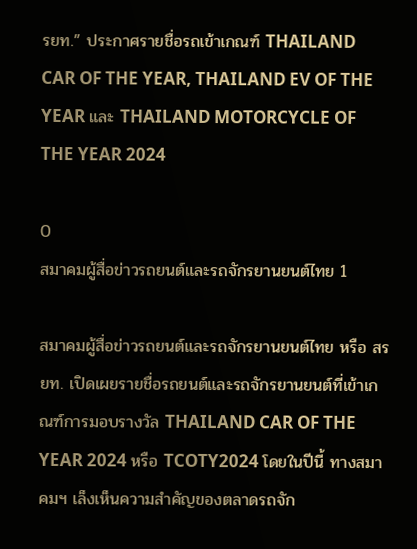รยท.” ประกาศรายชื่อรถเข้าเกณฑ์ THAILAND CAR OF THE YEAR, THAILAND EV OF THE YEAR และ THAILAND MOTORCYCLE OF THE YEAR 2024

0
สมาคมผู้สื่อข่าวรถยนต์และรถจักรยานยนต์ไทย 1

สมาคมผู้สื่อข่าวรถยนต์และรถจักรยานยนต์ไทย หรือ สรยท. เปิดเผยรายชื่อรถยนต์และรถจักรยานยนต์ที่เข้าเกณฑ์การมอบรางวัล THAILAND CAR OF THE YEAR 2024 หรือ TCOTY2024 โดยในปีนี้ ทางสมาคมฯ เล็งเห็นความสำคัญของตลาดรถจัก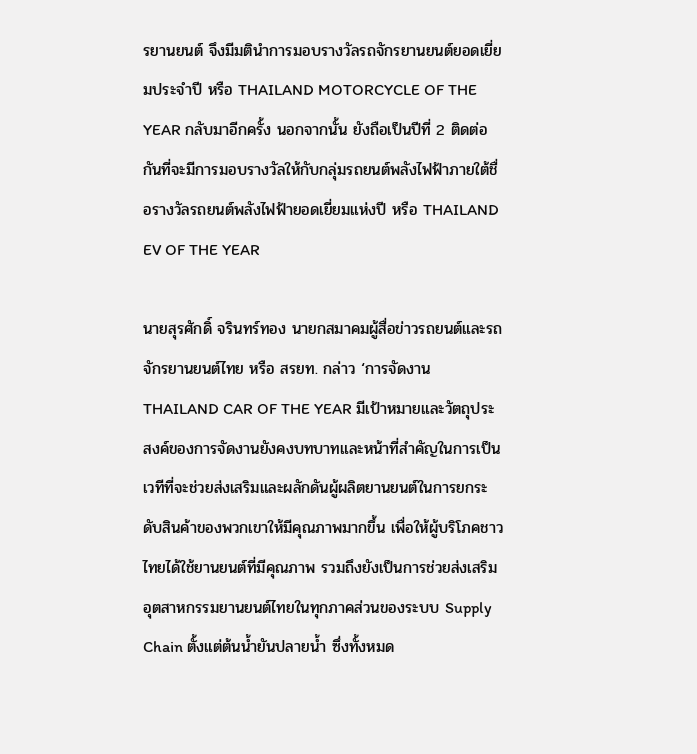รยานยนต์ จึงมีมตินำการมอบรางวัลรถจักรยานยนต์ยอดเยี่ยมประจำปี หรือ THAILAND MOTORCYCLE OF THE YEAR กลับมาอีกครั้ง นอกจากนั้น ยังถือเป็นปีที่ 2 ติดต่อกันที่จะมีการมอบรางวัลให้กับกลุ่มรถยนต์พลังไฟฟ้าภายใต้ชื่อรางวัลรถยนต์พลังไฟฟ้ายอดเยี่ยมแห่งปี หรือ THAILAND EV OF THE YEAR

นายสุรศักดิ์ จรินทร์ทอง นายกสมาคมผู้สื่อข่าวรถยนต์และรถจักรยานยนต์ไทย หรือ สรยท. กล่าว ‘การจัดงาน THAILAND CAR OF THE YEAR มีเป้าหมายและวัตถุประสงค์ของการจัดงานยังคงบทบาทและหน้าที่สำคัญในการเป็นเวทีที่จะช่วยส่งเสริมและผลักดันผู้ผลิตยานยนต์ในการยกระดับสินค้าของพวกเขาให้มีคุณภาพมากขึ้น เพื่อให้ผู้บริโภคชาวไทยได้ใช้ยานยนต์ที่มีคุณภาพ รวมถึงยังเป็นการช่วยส่งเสริมอุตสาหกรรมยานยนต์ไทยในทุกภาคส่วนของระบบ Supply Chain ตั้งแต่ต้นน้ำยันปลายน้ำ ซึ่งทั้งหมด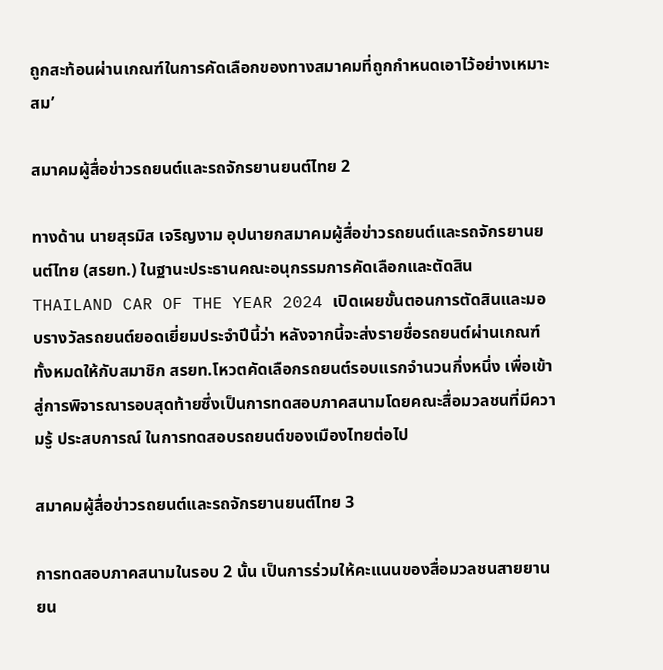ถูกสะท้อนผ่านเกณฑ์ในการคัดเลือกของทางสมาคมที่ถูกกำหนดเอาไว้อย่างเหมาะสม’

สมาคมผู้สื่อข่าวรถยนต์และรถจักรยานยนต์ไทย 2

ทางด้าน นายสุรมิส เจริญงาม อุปนายกสมาคมผู้สื่อข่าวรถยนต์และรถจักรยานยนต์ไทย (สรยท.) ในฐานะประธานคณะอนุกรรมการคัดเลือกและตัดสิน THAILAND CAR OF THE YEAR 2024 เปิดเผยขั้นตอนการตัดสินและมอบรางวัลรถยนต์ยอดเยี่ยมประจำปีนี้ว่า หลังจากนี้จะส่งรายชื่อรถยนต์ผ่านเกณฑ์ทั้งหมดให้กับสมาชิก สรยท.โหวตคัดเลือกรถยนต์รอบแรกจำนวนกึ่งหนึ่ง เพื่อเข้าสู่การพิจารณารอบสุดท้ายซึ่งเป็นการทดสอบภาคสนามโดยคณะสื่อมวลชนที่มีความรู้ ประสบการณ์ ในการทดสอบรถยนต์ของเมืองไทยต่อไป

สมาคมผู้สื่อข่าวรถยนต์และรถจักรยานยนต์ไทย 3

การทดสอบภาคสนามในรอบ 2 นั้น เป็นการร่วมให้คะแนนของสื่อมวลชนสายยานยน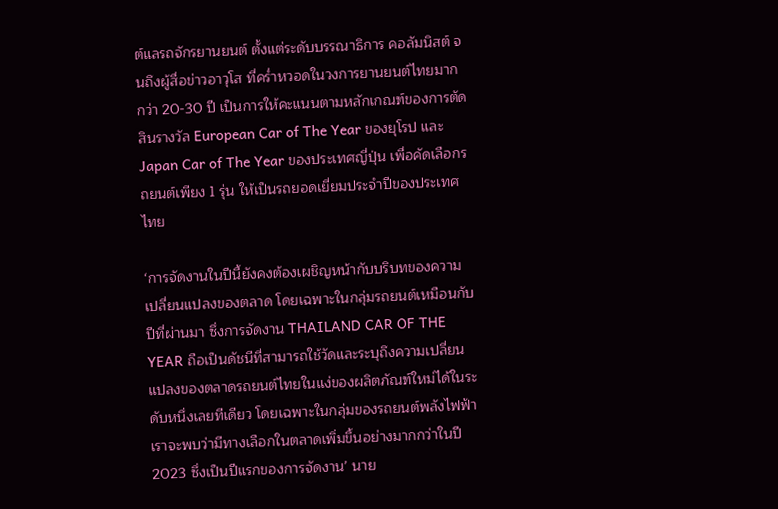ต์แลรถจักรยานยนต์ ตั้งแต่ระดับบรรณาธิการ คอลัมนิสต์ จนถึงผู้สื่อข่าวอาวุโส ที่คร่ำหวอดในวงการยานยนต์ไทยมากกว่า 20-30 ปี เป็นการให้คะแนนตามหลักเกณฑ์ของการตัดสินรางวัล European Car of The Year ของยุโรป และ Japan Car of The Year ของประเทศญี่ปุ่น เพื่อคัดเลือกรถยนต์เพียง 1 รุ่น ให้เป็นรถยอดเยี่ยมประจำปีของประเทศไทย

‘การจัดงานในปีนี้ยังคงต้องเผชิญหน้ากับบริบทของความเปลี่ยนแปลงของตลาด โดยเฉพาะในกลุ่มรถยนต์เหมือนกับปีที่ผ่านมา ซึ่งการจัดงาน THAILAND CAR OF THE YEAR ถือเป็นดัชนีที่สามารถใช้วัดและระบุถึงความเปลี่ยนแปลงของตลาดรถยนต์ไทยในแง่ของผลิตภัณฑ์ใหม่ได้ในระดับหนึ่งเลยทีเดียว โดยเฉพาะในกลุ่มของรถยนต์พลังไฟฟ้า เราจะพบว่ามีทางเลือกในตลาดเพิ่มขึ้นอย่างมากกว่าในปี 2023 ซึ่งเป็นปีแรกของการจัดงาน’ นาย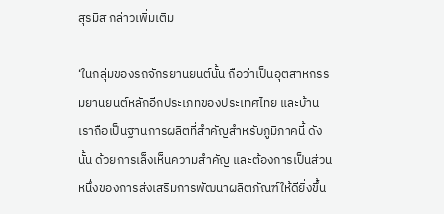สุรมิส กล่าวเพิ่มเติม

‘ในกลุ่มของรถจักรยานยนต์นั้น ถือว่าเป็นอุตสาหกรรมยานยนต์หลักอีกประเภทของประเทศไทย และบ้านเราถือเป็นฐานการผลิตที่สำคัญสำหรับภูมิภาคนี้ ดังนั้น ด้วยการเล็งเห็นความสำคัญ และต้องการเป็นส่วนหนึ่งของการส่งเสริมการพัฒนาผลิตภัณฑ์ให้ดียิ่งขึ้น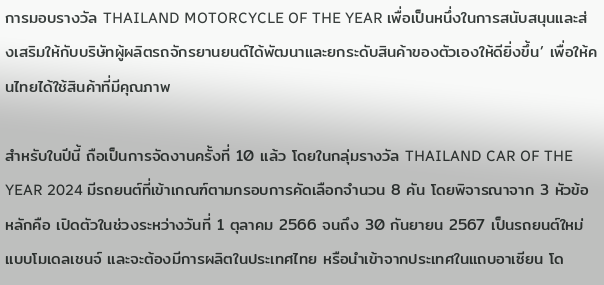การมอบรางวัล THAILAND MOTORCYCLE OF THE YEAR เพื่อเป็นหนึ่งในการสนับสนุนและส่งเสริมให้กับบริษัทผู้ผลิตรถจักรยานยนต์ได้พัฒนาและยกระดับสินค้าของตัวเองให้ดียิ่งขึ้น’ เพื่อให้คนไทยได้ใช้สินค้าที่มีคุณภาพ

สำหรับในปีนี้ ถือเป็นการจัดงานครั้งที่ 10 แล้ว โดยในกลุ่มรางวัล THAILAND CAR OF THE YEAR 2024 มีรถยนต์ที่เข้าเกณฑ์ตามกรอบการคัดเลือกจำนวน 8 คัน โดยพิจารณาจาก 3 หัวข้อหลักคือ เปิดตัวในช่วงระหว่างวันที่ 1 ตุลาคม 2566 จนถึง 30 กันยายน 2567 เป็นรถยนต์ใหม่แบบโมเดลเชนจ์ และจะต้องมีการผลิตในประเทศไทย หรือนำเข้าจากประเทศในแถบอาเซียน โด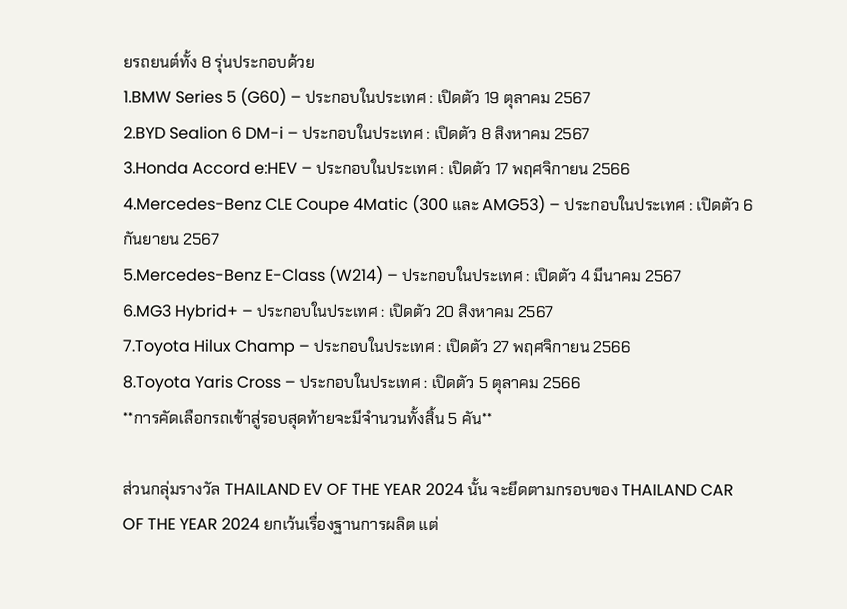ยรถยนต์ทั้ง 8 รุ่นประกอบด้วย
1.BMW Series 5 (G60) – ประกอบในประเทศ : เปิดตัว 19 ตุลาคม 2567
2.BYD Sealion 6 DM-i – ประกอบในประเทศ : เปิดตัว 8 สิงหาคม 2567
3.Honda Accord e:HEV – ประกอบในประเทศ : เปิดตัว 17 พฤศจิกายน 2566
4.Mercedes-Benz CLE Coupe 4Matic (300 และ AMG53) – ประกอบในประเทศ : เปิดตัว 6 กันยายน 2567
5.Mercedes-Benz E-Class (W214) – ประกอบในประเทศ : เปิดตัว 4 มีนาคม 2567
6.MG3 Hybrid+ – ประกอบในประเทศ : เปิดตัว 20 สิงหาคม 2567
7.Toyota Hilux Champ – ประกอบในประเทศ : เปิดตัว 27 พฤศจิกายน 2566
8.Toyota Yaris Cross – ประกอบในประเทศ : เปิดตัว 5 ตุลาคม 2566
**การคัดเลือกรถเข้าสู่รอบสุดท้ายจะมีจำนวนทั้งสิ้น 5 คัน**

ส่วนกลุ่มรางวัล THAILAND EV OF THE YEAR 2024 นั้น จะยึดตามกรอบของ THAILAND CAR OF THE YEAR 2024 ยกเว้นเรื่องฐานการผลิต แต่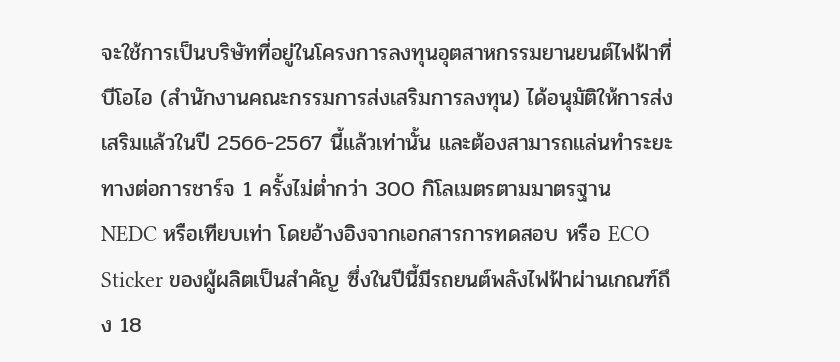จะใช้การเป็นบริษัทที่อยู่ในโครงการลงทุนอุตสาหกรรมยานยนต์ไฟฟ้าที่บีโอไอ (สำนักงานคณะกรรมการส่งเสริมการลงทุน) ได้อนุมัติให้การส่งเสริมแล้วในปี 2566-2567 นี้แล้วเท่านั้น และต้องสามารถแล่นทำระยะทางต่อการชาร์จ 1 ครั้งไม่ต่ำกว่า 300 กิโลเมตรตามมาตรฐาน NEDC หรือเทียบเท่า โดยอ้างอิงจากเอกสารการทดสอบ หรือ ECO Sticker ของผู้ผลิตเป็นสำคัญ ซึ่งในปีนี้มีรถยนต์พลังไฟฟ้าผ่านเกณฑ์ถึง 18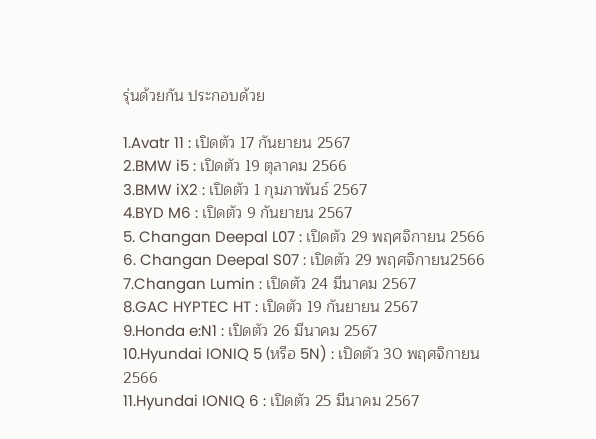รุ่นด้วยกัน ประกอบด้วย

1.Avatr 11 : เปิดตัว 17 กันยายน 2567
2.BMW i5 : เปิดตัว 19 ตุลาคม 2566
3.BMW iX2 : เปิดตัว 1 กุมภาพันธ์ 2567
4.BYD M6 : เปิดตัว 9 กันยายน 2567
5. Changan Deepal L07 : เปิดตัว 29 พฤศจิกายน 2566
6. Changan Deepal S07 : เปิดตัว 29 พฤศจิกายน2566
7.Changan Lumin : เปิดตัว 24 มีนาคม 2567
8.GAC HYPTEC HT : เปิดตัว 19 กันยายน 2567
9.Honda e:N1 : เปิดตัว 26 มีนาคม 2567
10.Hyundai IONIQ 5 (หรือ 5N) : เปิดตัว 30 พฤศจิกายน 2566
11.Hyundai IONIQ 6 : เปิดตัว 25 มีนาคม 2567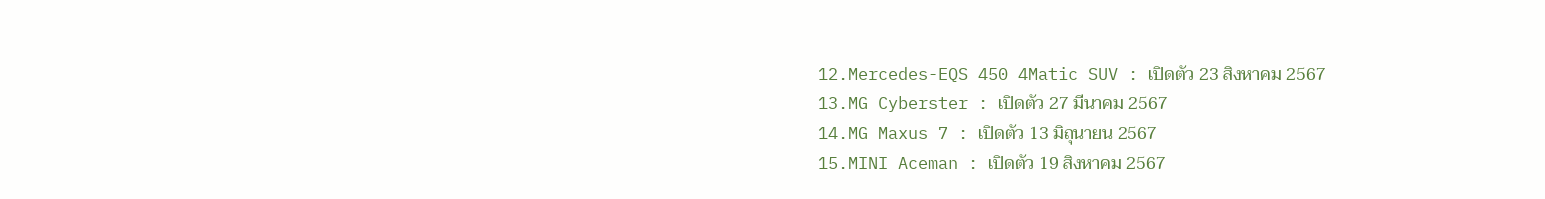12.Mercedes-EQS 450 4Matic SUV : เปิดตัว 23 สิงหาคม 2567
13.MG Cyberster : เปิดตัว 27 มีนาคม 2567
14.MG Maxus 7 : เปิดตัว 13 มิถุนายน 2567
15.MINI Aceman : เปิดตัว 19 สิงหาคม 2567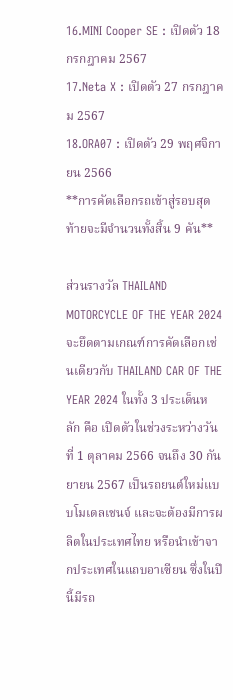16.MINI Cooper SE : เปิดตัว 18 กรกฎาคม 2567
17.Neta X : เปิดตัว 27 กรกฎาคม 2567
18.ORA07 : เปิดตัว 29 พฤศจิกายน 2566
**การคัดเลือกรถเข้าสู่รอบสุดท้ายจะมีจำนวนทั้งสิ้น 9 คัน**

ส่วนรางวัล THAILAND MOTORCYCLE OF THE YEAR 2024 จะยึดตามเกณฑ์การคัดเลือกเช่นเดียวกับ THAILAND CAR OF THE YEAR 2024 ในทั้ง 3 ประเด็นหลัก คือ เปิดตัวในช่วงระหว่างวันที่ 1 ตุลาคม 2566 จนถึง 30 กันยายน 2567 เป็นรถยนต์ใหม่แบบโมเดลเชนจ์ และจะต้องมีการผลิตในประเทศไทย หรือนำเข้าจากประเทศในแถบอาเซียน ซึ่งในปีนี้มีรถ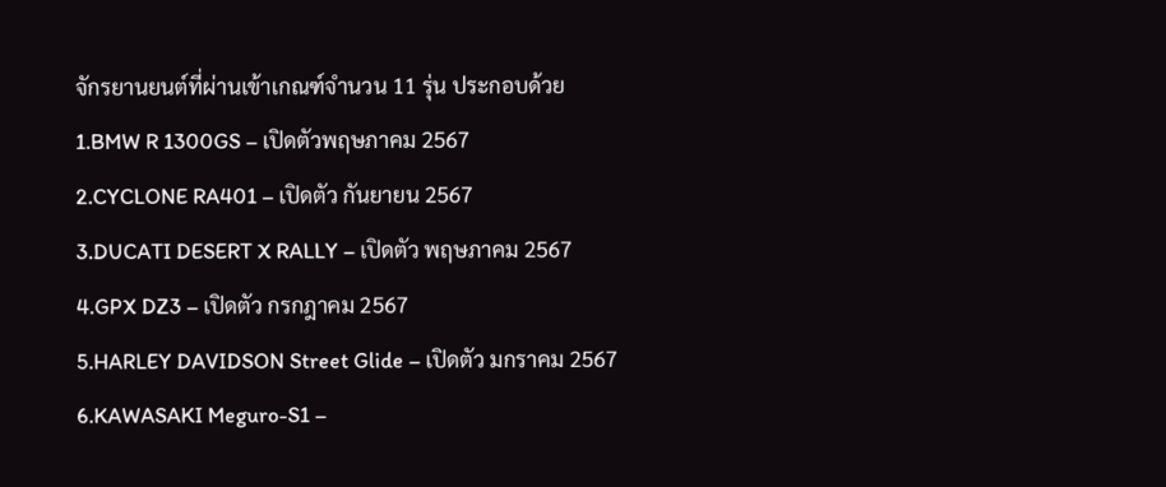จักรยานยนต์ที่ผ่านเข้าเกณฑ์จำนวน 11 รุ่น ประกอบด้วย
1.BMW R 1300GS – เปิดตัวพฤษภาคม 2567
2.CYCLONE RA401 – เปิดตัว กันยายน 2567
3.DUCATI DESERT X RALLY – เปิดตัว พฤษภาคม 2567
4.GPX DZ3 – เปิดตัว กรกฎาคม 2567
5.HARLEY DAVIDSON Street Glide – เปิดตัว มกราคม 2567
6.KAWASAKI Meguro-S1 –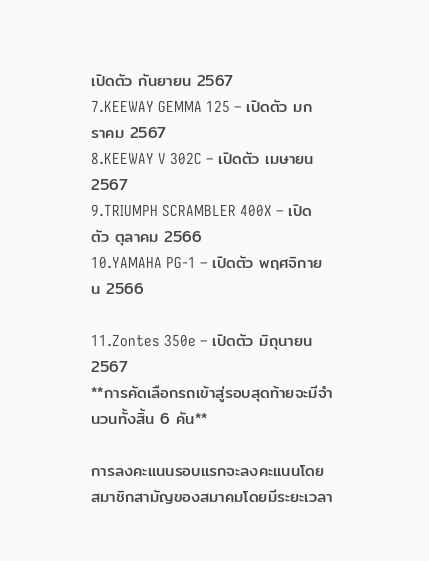เปิดตัว กันยายน 2567
7.KEEWAY GEMMA 125 – เปิดตัว มกราคม 2567
8.KEEWAY V 302C – เปิดตัว เมษายน 2567
9.TRIUMPH SCRAMBLER 400X – เปิดตัว ตุลาคม 2566
10.YAMAHA PG-1 – เปิดตัว พฤศจิกายน 2566

11.Zontes 350e – เปิดตัว มิถุนายน 2567
**การคัดเลือกรถเข้าสู่รอบสุดท้ายจะมีจำนวนทั้งสิ้น 6 คัน**

การลงคะแนนรอบแรกจะลงคะแนนโดยสมาชิกสามัญของสมาคมโดยมีระยะเวลา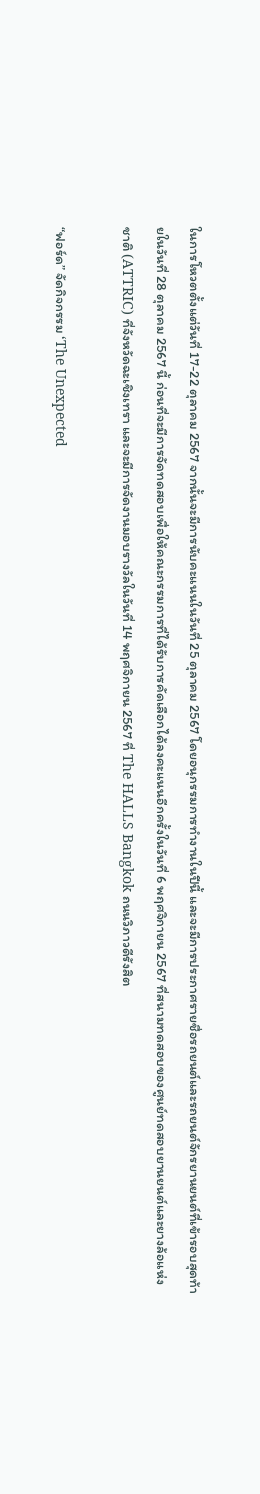ในการโหวตตั้งแต่วันที่ 17-22 ตุลาคม 2567 จากนั้นจะมีการนับคะแนนในวันที่ 25 ตุลาคม 2567 โดยอนุกรรมการทำงานในปีนี้ และจะมีการประกาศรายชื่อรถยนต์และรถยนต์จักรยานยนต์ที่เข้ารอบสุดท้ายในวันที่ 28 ตุลาคม 2567 นี้ ก่อนที่จะมีการจัดทดสอบเพื่อให้คณะกรรมการที่ได้รับการคัดเลือกได้ลงคะแนนอีกครั้งในวันที่ 6 พฤศจิกายน 2567 ที่สนามทดสอบของศูนย์ทดสอบยานยนต์และยางล้อแห่งชาติ (ATTRIC) ที่จังหวัดฉะเชิงเทรา และจะมีการจัดงานมอบรางวัลในวันที่ 14 พฤศจิกายน 2567 ที่ The HALLS Bangkok ถนนวิภาวดีรังสิต

“ฟอร์ด” จัดกิจกรรม ‘The Unexpected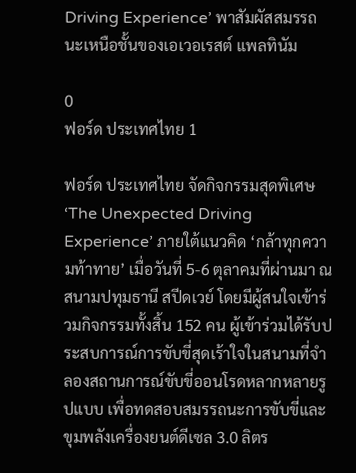Driving Experience’ พาสัมผัสสมรรถนะเหนือชั้นของเอเวอเรสต์ แพลทินัม

0
ฟอร์ด ประเทศไทย 1

ฟอร์ด ประเทศไทย จัดกิจกรรมสุดพิเศษ ‘The Unexpected Driving Experience’ ภายใต้แนวคิด ‘กล้าทุกความท้าทาย’ เมื่อวันที่ 5-6 ตุลาคมที่ผ่านมา ณ สนามปทุมธานี สปีดเวย์ โดยมีผู้สนใจเข้าร่วมกิจกรรมทั้งสิ้น 152 คน ผู้เข้าร่วมได้รับประสบการณ์การขับขี่สุดเร้าใจในสนามที่จำลองสถานการณ์ขับขี่ออนโรดหลากหลายรูปแบบ เพื่อทดสอบสมรรถนะการขับขี่และขุมพลังเครื่องยนต์ดีเซล 3.0 ลิตร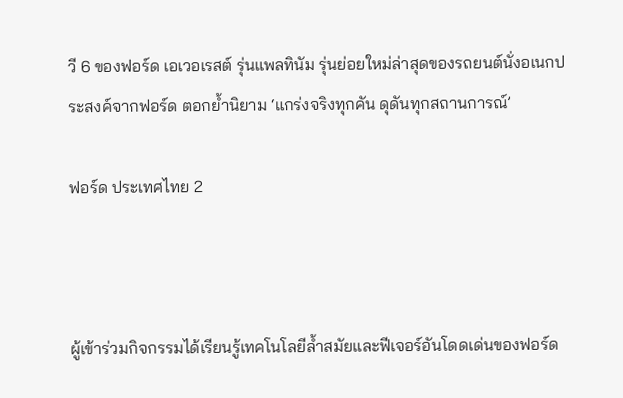วี 6 ของฟอร์ด เอเวอเรสต์ รุ่นแพลทินัม รุ่นย่อยใหม่ล่าสุดของรถยนต์นั่งอเนกประสงค์จากฟอร์ด ตอกย้ำนิยาม ‘แกร่งจริงทุกคัน ดุดันทุกสถานการณ์’

ฟอร์ด ประเทศไทย 2



ผู้เข้าร่วมกิจกรรมได้เรียนรู้เทคโนโลยีล้ำสมัยและฟีเจอร์อันโดดเด่นของฟอร์ด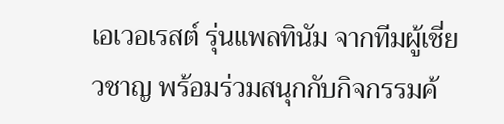เอเวอเรสต์ รุ่นแพลทินัม จากทีมผู้เชี่ยวชาญ พร้อมร่วมสนุกกับกิจกรรมค้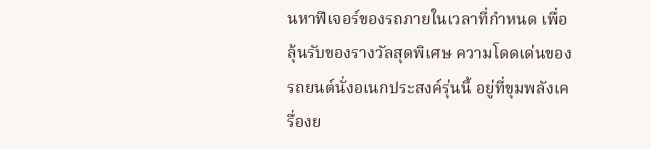นหาฟีเจอร์ของรถภายในเวลาที่กำหนด เพื่อลุ้นรับของรางวัลสุดพิเศษ ความโดดเด่นของรถยนต์นั่งอเนกประสงค์รุ่นนี้ อยู่ที่ขุมพลังเครื่องย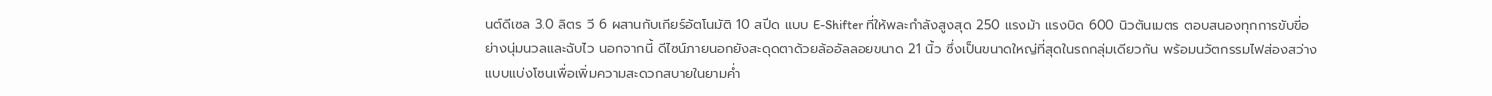นต์ดีเซล 3.0 ลิตร วี 6 ผสานกับเกียร์อัตโนมัติ 10 สปีด แบบ E-Shifter ที่ให้พละกําลังสูงสุด 250 แรงม้า แรงบิด 600 นิวตันเมตร ตอบสนองทุกการขับขี่อย่างนุ่มนวลและฉับไว นอกจากนี้ ดีไซน์ภายนอกยังสะดุดตาด้วยล้ออัลลอยขนาด 21 นิ้ว ซึ่งเป็นขนาดใหญ่ที่สุดในรถกลุ่มเดียวกัน พร้อมนวัตกรรมไฟส่องสว่างแบบแบ่งโซนเพื่อเพิ่มความสะดวกสบายในยามค่ำ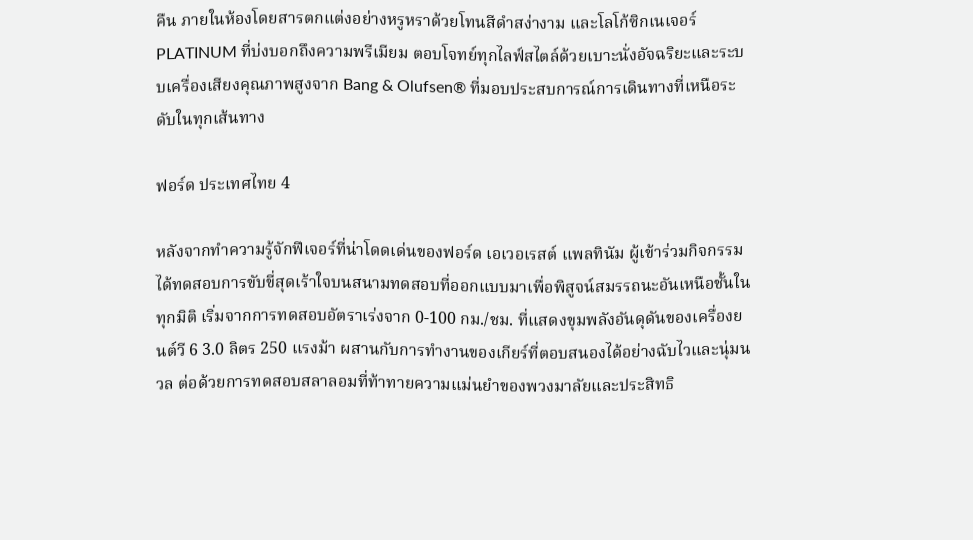คืน ภายในห้องโดยสารตกแต่งอย่างหรูหราด้วยโทนสีดำสง่างาม และโลโก้ซิกเนเจอร์ PLATINUM ที่บ่งบอกถึงความพรีเมียม ตอบโจทย์ทุกไลฟ์สไตล์ด้วยเบาะนั่งอัจฉริยะและระบบเครื่องเสียงคุณภาพสูงจาก Bang & Olufsen® ที่มอบประสบการณ์การเดินทางที่เหนือระดับในทุกเส้นทาง

ฟอร์ด ประเทศไทย 4

หลังจากทำความรู้จักฟีเจอร์ที่น่าโดดเด่นของฟอร์ด เอเวอเรสต์ แพลทินัม ผู้เข้าร่วมกิจกรรมได้ทดสอบการขับขี่สุดเร้าใจบนสนามทดสอบที่ออกแบบมาเพื่อพิสูจน์สมรรถนะอันเหนือชั้นในทุกมิติ เริ่มจากการทดสอบอัตราเร่งจาก 0-100 กม./ชม. ที่แสดงขุมพลังอันดุดันของเครื่องยนต์วี 6 3.0 ลิตร 250 แรงม้า ผสานกับการทำงานของเกียร์ที่ตอบสนองได้อย่างฉับไวและนุ่มนวล ต่อด้วยการทดสอบสลาลอมที่ท้าทายความแม่นยำของพวงมาลัยและประสิทธิ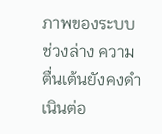ภาพของระบบช่วงล่าง ความตื่นเต้นยังคงดำเนินต่อ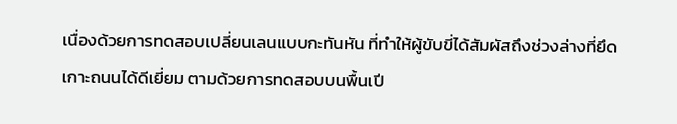เนื่องด้วยการทดสอบเปลี่ยนเลนแบบกะทันหัน ที่ทำให้ผู้ขับขี่ได้สัมผัสถึงช่วงล่างที่ยึดเกาะถนนได้ดีเยี่ยม ตามด้วยการทดสอบบนพื้นเปี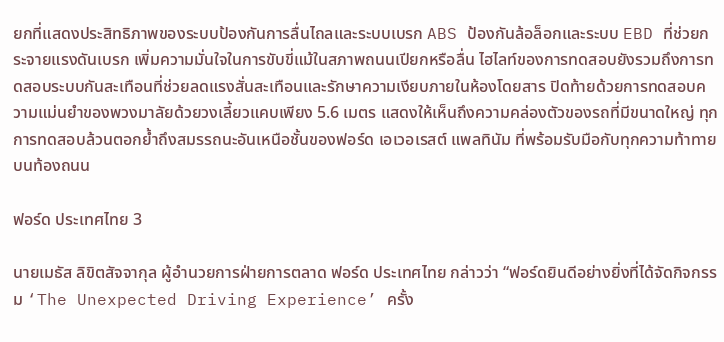ยกที่แสดงประสิทธิภาพของระบบป้องกันการลื่นไถลและระบบเบรก ABS ป้องกันล้อล็อกและระบบ EBD ที่ช่วยกระจายแรงดันเบรก เพิ่มความมั่นใจในการขับขี่แม้ในสภาพถนนเปียกหรือลื่น ไฮไลท์ของการทดสอบยังรวมถึงการทดสอบระบบกันสะเทือนที่ช่วยลดแรงสั่นสะเทือนและรักษาความเงียบภายในห้องโดยสาร ปิดท้ายด้วยการทดสอบความแม่นยำของพวงมาลัยด้วยวงเลี้ยวแคบเพียง 5.6 เมตร แสดงให้เห็นถึงความคล่องตัวของรถที่มีขนาดใหญ่ ทุกการทดสอบล้วนตอกย้ำถึงสมรรถนะอันเหนือชั้นของฟอร์ด เอเวอเรสต์ แพลทินัม ที่พร้อมรับมือกับทุกความท้าทายบนท้องถนน

ฟอร์ด ประเทศไทย 3

นายเมธัส ลิขิตสัจจากุล ผู้อำนวยการฝ่ายการตลาด ฟอร์ด ประเทศไทย กล่าวว่า “ฟอร์ดยินดีอย่างยิ่งที่ได้จัดกิจกรรม ‘The Unexpected Driving Experience’ ครั้ง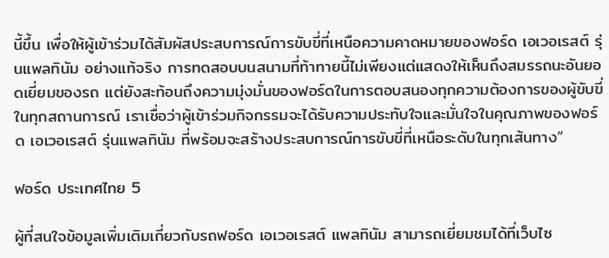นี้ขึ้น เพื่อให้ผู้เข้าร่วมได้สัมผัสประสบการณ์การขับขี่ที่เหนือความคาดหมายของฟอร์ด เอเวอเรสต์ รุ่นแพลทินัม อย่างแท้จริง การทดสอบบนสนามที่ท้าทายนี้ไม่เพียงแต่แสดงให้เห็นถึงสมรรถนะอันยอดเยี่ยมของรถ แต่ยังสะท้อนถึงความมุ่งมั่นของฟอร์ดในการตอบสนองทุกความต้องการของผู้ขับขี่ในทุกสถานการณ์ เราเชื่อว่าผู้เข้าร่วมกิจกรรมจะได้รับความประทับใจและมั่นใจในคุณภาพของฟอร์ด เอเวอเรสต์ รุ่นแพลทินัม ที่พร้อมจะสร้างประสบการณ์การขับขี่ที่เหนือระดับในทุกเส้นทาง”

ฟอร์ด ประเทศไทย 5

ผู้ที่สนใจข้อมูลเพิ่มเติมเกี่ยวกับรถฟอร์ด เอเวอเรสต์ แพลทินัม สามารถเยี่ยมชมได้ที่เว็บไซ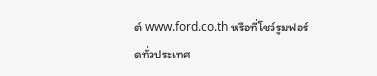ต์ www.ford.co.th หรือที่โชว์รูมฟอร์ดทั่วประเทศ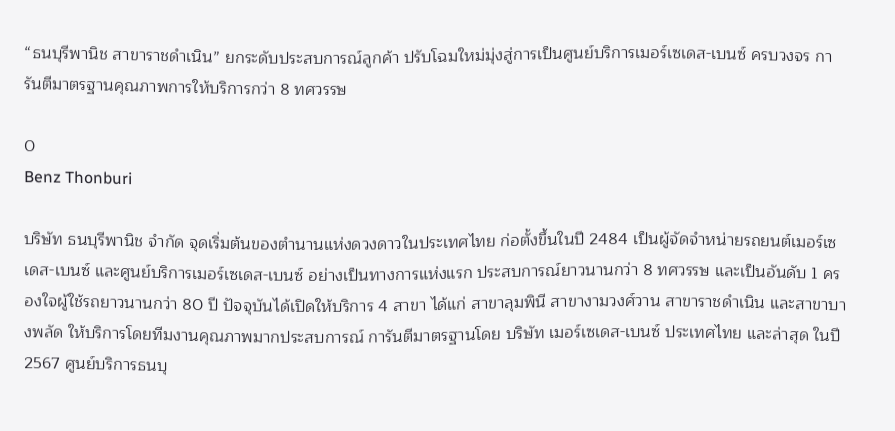“ธนบุรีพานิช สาขาราชดำเนิน” ยกระดับประสบการณ์ลูกค้า ปรับโฉมใหม่มุ่งสู่การเป็นศูนย์บริการเมอร์เซเดส-เบนซ์ ครบวงจร การันตีมาตรฐานคุณภาพการให้บริการกว่า 8 ทศวรรษ

0
Benz Thonburi

บริษัท ธนบุรีพานิช จำกัด จุดเริ่มต้นของตำนานแห่งดวงดาวในประเทศไทย ก่อตั้งขึ้นในปี 2484 เป็นผู้จัดจำหน่ายรถยนต์เมอร์เซเดส-เบนซ์ และศูนย์บริการเมอร์เซเดส-เบนซ์ อย่างเป็นทางการแห่งแรก ประสบการณ์ยาวนานกว่า 8 ทศวรรษ และเป็นอันดับ 1 ครองใจผู้ใช้รถยาวนานกว่า 80 ปี ปัจจุบันได้เปิดให้บริการ 4 สาขา ได้แก่ สาขาลุมพินี สาขางามวงศ์วาน สาขาราชดำเนิน และสาขาบางพลัด ให้บริการโดยทีมงานคุณภาพมากประสบการณ์ การันตีมาตรฐานโดย บริษัท เมอร์เซเดส-เบนซ์ ประเทศไทย และล่าสุด ในปี 2567 ศูนย์บริการธนบุ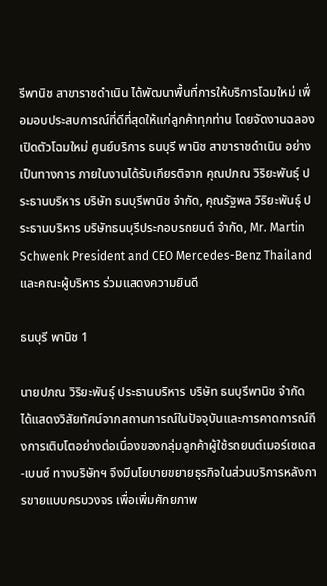รีพานิช สาขาราชดำเนิน ได้พัฒนาพื้นที่การให้บริการโฉมใหม่ เพื่อมอบประสบการณ์ที่ดีที่สุดให้แก่ลูกค้าทุกท่าน โดยจัดงานฉลองเปิดตัวโฉมใหม่ ศูนย์บริการ ธนบุรี พานิช สาขาราชดำเนิน อย่างเป็นทางการ ภายในงานได้รับเกียรติจาก คุณปภณ วิริยะพันธุ์ ประธานบริหาร บริษัท ธนบุรีพานิช จำกัด, คุณรัฐพล วิริยะพันธุ์ ประธานบริหาร บริษัทธนบุรีประกอบรถยนต์ จำกัด, Mr. Martin Schwenk President and CEO Mercedes-Benz Thailand และคณะผู้บริหาร ร่วมแสดงความยินดี

ธนบุรี พานิช 1

นายปภณ วิริยะพันธุ์ ประธานบริหาร บริษัท ธนบุรีพานิช จำกัด ได้แสดงวิสัยทัศน์จากสถานการณ์ในปัจจุบันและการคาดการณ์ถึงการเติบโตอย่างต่อเนื่องของกลุ่มลูกค้าผู้ใช้รถยนต์เมอร์เซเดส-เบนซ์ ทางบริษัทฯ จึงมีนโยบายขยายธุรกิจในส่วนบริการหลังการขายแบบครบวงจร เพื่อเพิ่มศักยภาพ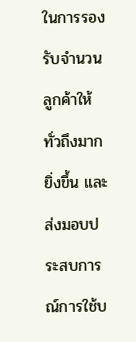ในการรองรับจำนวนลูกค้าให้ทั่วถึงมากยิ่งขึ้น และส่งมอบประสบการณ์การใช้บ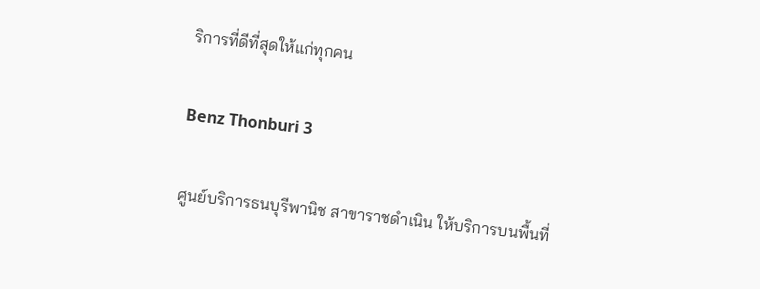ริการที่ดีที่สุดให้แก่ทุกคน

Benz Thonburi 3

ศูนย์บริการธนบุรีพานิช สาขาราชดำเนิน ให้บริการบนพื้นที่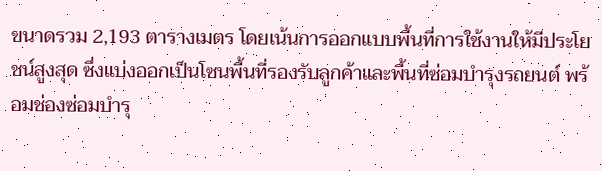ขนาดรวม 2,193 ตารางเมตร โดยเน้นการออกแบบพื้นที่การใช้งานให้มีประโยชน์สูงสุด ซึ่งแบ่งออกเป็นโซนพื้นที่รองรับลูกค้าและพื้นที่ซ่อมบำรุงรถยนต์ พร้อมช่องซ่อมบำรุ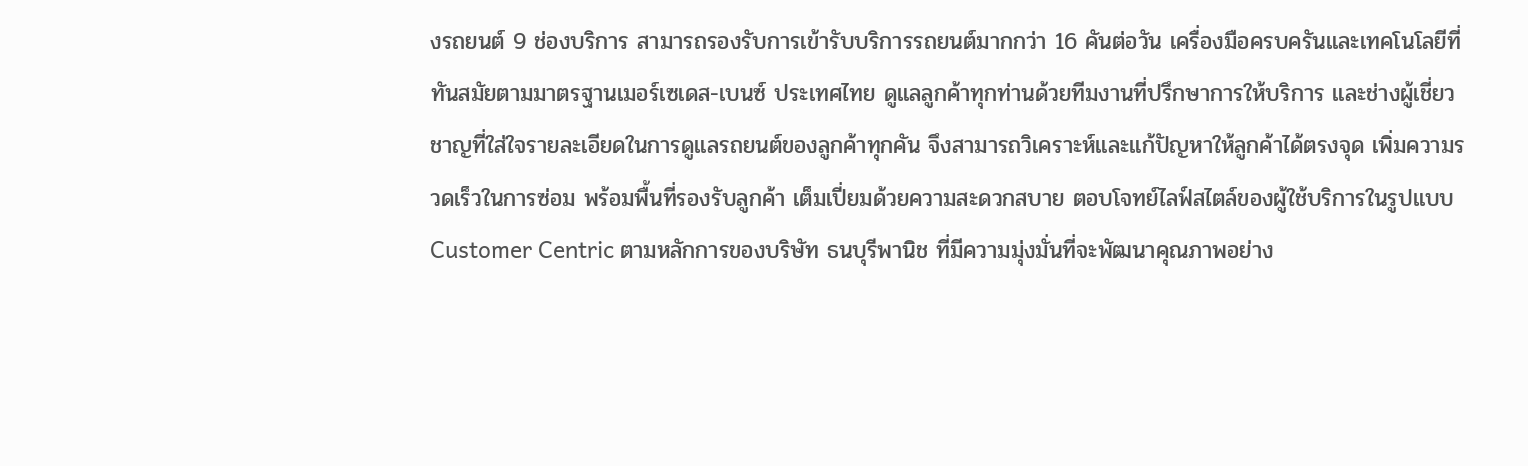งรถยนต์ 9 ช่องบริการ สามารถรองรับการเข้ารับบริการรถยนต์มากกว่า 16 คันต่อวัน เครื่องมือครบครันและเทคโนโลยีที่ทันสมัยตามมาตรฐานเมอร์เซเดส-เบนซ์ ประเทศไทย ดูแลลูกค้าทุกท่านด้วยทีมงานที่ปรึกษาการให้บริการ และช่างผู้เชี่ยวชาญที่ใส่ใจรายละเอียดในการดูแลรถยนต์ของลูกค้าทุกคัน จึงสามารถวิเคราะห์และแก้ปัญหาให้ลูกค้าได้ตรงจุด เพิ่มความรวดเร็วในการซ่อม พร้อมพื้นที่รองรับลูกค้า เต็มเปี่ยมด้วยความสะดวกสบาย ตอบโจทย์ไลฟ์สไตล์ของผู้ใช้บริการในรูปแบบ Customer Centric ตามหลักการของบริษัท ธนบุรีพานิช ที่มีความมุ่งมั่นที่จะพัฒนาคุณภาพอย่าง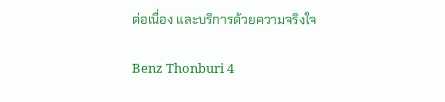ต่อเนื่อง และบริการด้วยความจริงใจ

Benz Thonburi 4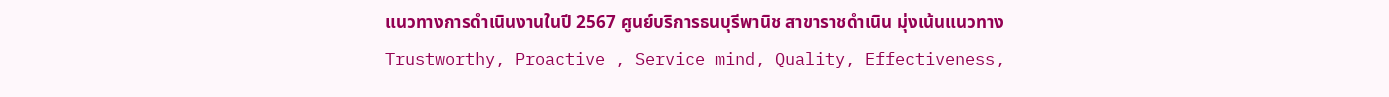แนวทางการดำเนินงานในปี 2567 ศูนย์บริการธนบุรีพานิช สาขาราชดำเนิน มุ่งเน้นแนวทาง Trustworthy, Proactive , Service mind, Quality, Effectiveness,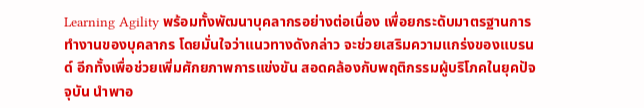Learning Agility พร้อมทั้งพัฒนาบุคลากรอย่างต่อเนื่อง เพื่อยกระดับมาตรฐานการทำงานของบุคลากร โดยมั่นใจว่าแนวทางดังกล่าว จะช่วยเสริมความแกร่งของแบรนด์ อีกทั้งเพื่อช่วยเพิ่มศักยภาพการแข่งขัน สอดคล้องกับพฤติกรรมผู้บริโภคในยุคปัจจุบัน นำพาอ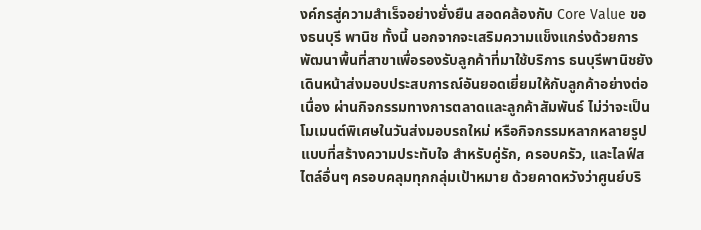งค์กรสู่ความสำเร็จอย่างยั่งยืน สอดคล้องกับ Core Value ของธนบุรี พานิช ทั้งนี้ นอกจากจะเสริมความแข็งแกร่งด้วยการพัฒนาพื้นที่สาขาเพื่อรองรับลูกค้าที่มาใช้บริการ ธนบุรีพานิชยังเดินหน้าส่งมอบประสบการณ์อันยอดเยี่ยมให้กับลูกค้าอย่างต่อเนื่อง ผ่านกิจกรรมทางการตลาดและลูกค้าสัมพันธ์ ไม่ว่าจะเป็นโมเมนต์พิเศษในวันส่งมอบรถใหม่ หรือกิจกรรมหลากหลายรูปแบบที่สร้างความประทับใจ สำหรับคู่รัก, ครอบครัว, และไลฟ์สไตล์อื่นๆ ครอบคลุมทุกกลุ่มเป้าหมาย ด้วยคาดหวังว่าศูนย์บริ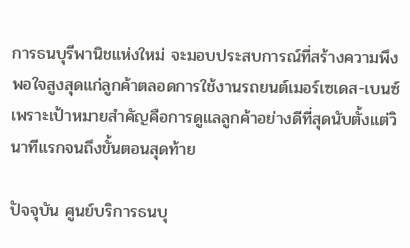การธนบุรีพานิชแห่งใหม่ จะมอบประสบการณ์ที่สร้างความพึงพอใจสูงสุดแก่ลูกค้าตลอดการใช้งานรถยนต์เมอร์เซเดส-เบนซ์ เพราะเป้าหมายสำคัญคือการดูแลลูกค้าอย่างดีที่สุดนับตั้งแต่วินาทีแรกจนถึงขั้นตอนสุดท้าย

ปัจจุบัน ศูนย์บริการธนบุ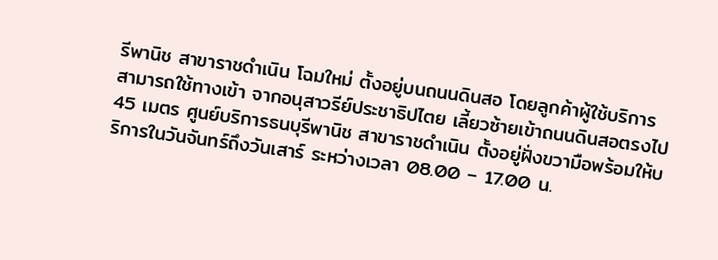รีพานิช สาขาราชดำเนิน โฉมใหม่ ตั้งอยู่บนถนนดินสอ โดยลูกค้าผู้ใช้บริการสามารถใช้ทางเข้า จากอนุสาวรีย์ประชาธิปไตย เลี้ยวซ้ายเข้าถนนดินสอตรงไป 45 เมตร ศูนย์บริการธนบุรีพานิช สาขาราชดำเนิน ตั้งอยู่ฝั่งขวามือพร้อมให้บริการในวันจันทร์ถึงวันเสาร์ ระหว่างเวลา 08.00 – 17.00 น.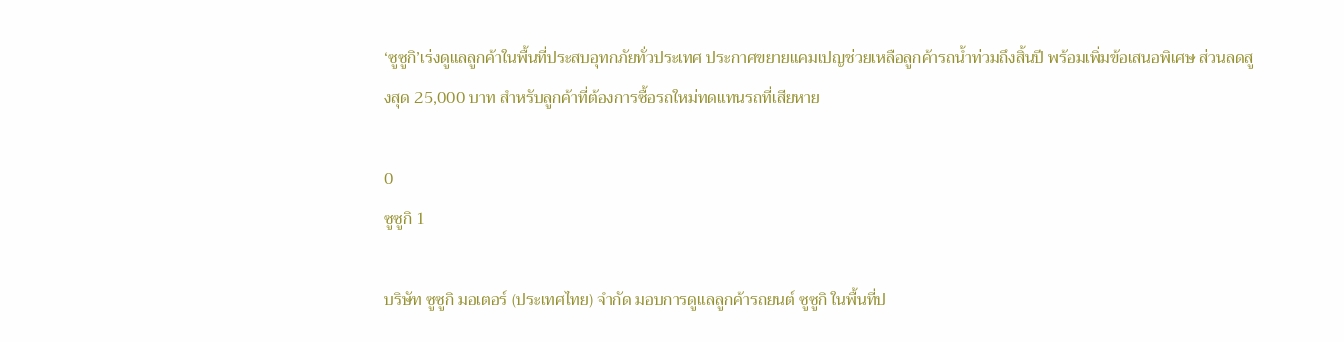‘ซูซูกิ’เร่งดูแลลูกค้าในพื้นที่ประสบอุทกภัยทั่วประเทศ ประกาศขยายแคมเปญช่วยเหลือลูกค้ารถน้ำท่วมถึงสิ้นปี พร้อมเพิ่มข้อเสนอพิเศษ ส่วนลดสูงสุด 25,000 บาท สำหรับลูกค้าที่ต้องการซื้อรถใหม่ทดแทนรถที่เสียหาย

0
ซูซูกิ 1

บริษัท ซูซูกิ มอเตอร์ (ประเทศไทย) จำกัด มอบการดูแลลูกค้ารถยนต์ ซูซูกิ ในพื้นที่ป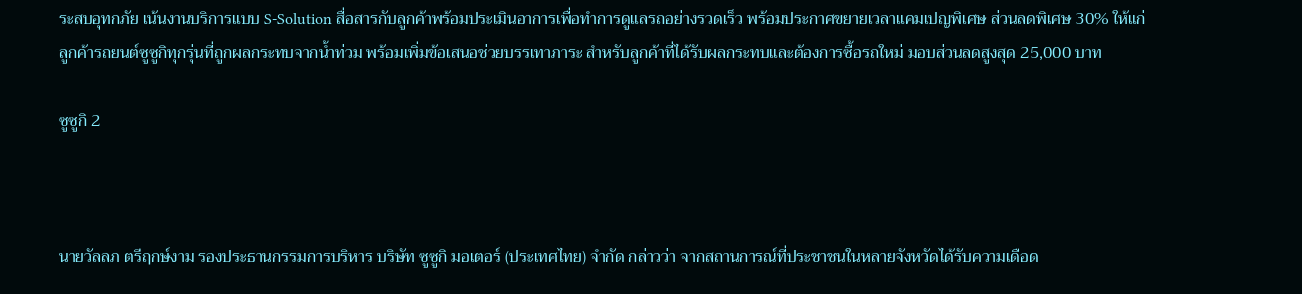ระสบอุทกภัย เน้นงานบริการแบบ S-Solution สื่อสารกับลูกค้าพร้อมประเมินอาการเพื่อทำการดูแลรถอย่างรวดเร็ว พร้อมประกาศขยายเวลาแคมเปญพิเศษ ส่วนลดพิเศษ 30% ให้แก่ลูกค้ารถยนต์ซูซูกิทุกรุ่นที่ถูกผลกระทบจากน้ำท่วม พร้อมเพิ่มข้อเสนอช่วยบรรเทาภาระ สำหรับลูกค้าที่ได้รับผลกระทบและต้องการซื้อรถใหม่ มอบส่วนลดสูงสุด 25,000 บาท

ซูซูกิ 2



นายวัลลภ ตรีฤกษ์งาม รองประธานกรรมการบริหาร บริษัท ซูซูกิ มอเตอร์ (ประเทศไทย) จำกัด กล่าวว่า จากสถานการณ์ที่ประชาชนในหลายจังหวัดได้รับความเดือด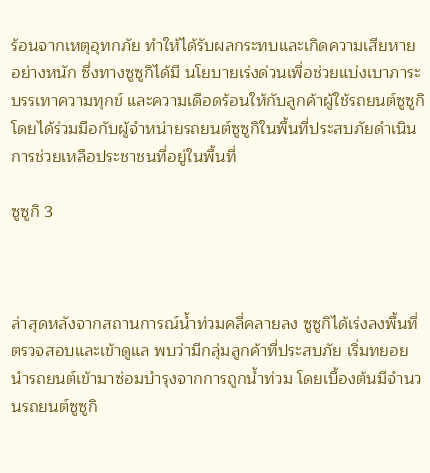ร้อนจากเหตุอุทกภัย ทำให้ได้รับผลกระทบและเกิดความเสียหายอย่างหนัก ซึ่งทางซูซูกิได้มี นโยบายเร่งด่วนเพื่อช่วยแบ่งเบาภาระ บรรเทาความทุกข์ และความเดือดร้อนให้กับลูกค้าผู้ใช้รถยนต์ซูซูกิ โดยได้ร่วมมือกับผู้จำหน่ายรถยนต์ซูซูกิในพื้นที่ประสบภัยดำเนินการช่วยเหลือประชาชนที่อยู่ในพื้นที่

ซูซูกิ 3



ล่าสุดหลังจากสถานการณ์น้ำท่วมคลี่คลายลง ซูซูกิได้เร่งลงพื้นที่ตรวจสอบและเข้าดูแล พบว่ามีกลุ่มลูกค้าที่ประสบภัย เริ่มทยอยนำรถยนต์เข้ามาซ่อมบำรุงจากการถูกน้ำท่วม โดยเบื้องต้นมีจำนวนรถยนต์ซูซูกิ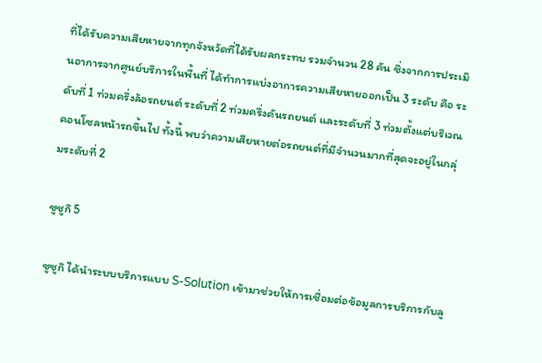ที่ได้รับความเสียหายจากทุกจังหวัดที่ได้รับผลกระทบ รวมจำนวน 28 คัน ซึ่งจากการประเมินอาการจากศูนย์บริการในพื้นที่ ได้ทำการแบ่งอาการความเสียหายออกเป็น 3 ระดับ คือ ระดับที่ 1 ท่วมครึ่งล้อรถยนต์ ระดับที่ 2 ท่วมครึ่งคันรถยนต์ และระดับที่ 3 ท่วมตั้งแต่บริเวณคอนโซลหน้ารถขึ้นไป ทั้งนี้ พบว่าความเสียหายต่อรถยนต์ที่มีจำนวนมากที่สุดจะอยู่ในกลุ่มระดับที่ 2

ซูซูกิ 5

ซูซูกิ ได้นำระบบบริการแบบ S-Solution เข้ามาช่วยให้การเชื่อมต่อข้อมูลการบริการกับลู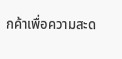กค้าเพื่อความสะด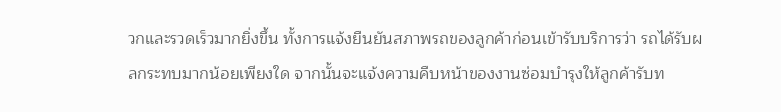วกและรวดเร็วมากยิ่งขึ้น ทั้งการแจ้งยืนยันสภาพรถของลูกค้าก่อนเข้ารับบริการว่า รถได้รับผลกระทบมากน้อยเพียงใด จากนั้นจะแจ้งความคืบหน้าของงานซ่อมบำรุงให้ลูกค้ารับท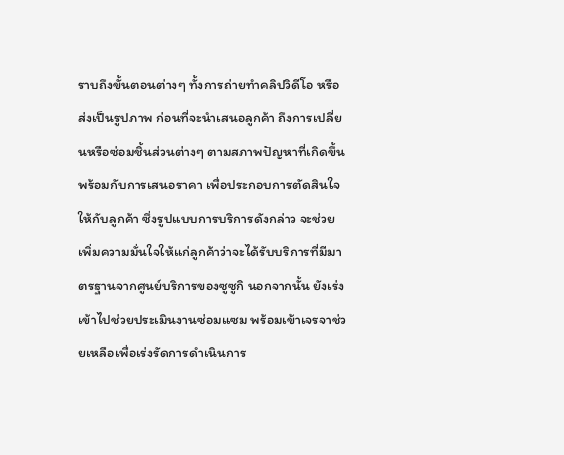ราบถึงขั้นตอนต่างๆ ทั้งการถ่ายทำคลิปวิดีโอ หรือส่งเป็นรูปภาพ ก่อนที่จะนำเสนอลูกค้า ถึงการเปลี่ยนหรือซ่อมชิ้นส่วนต่างๆ ตามสภาพปัญหาที่เกิดขึ้น พร้อมกับการเสนอราคา เพื่อประกอบการตัดสินใจให้กับลูกค้า ซึ่งรูปแบบการบริการดังกล่าว จะช่วยเพิ่มความมั่นใจให้แก่ลูกค้าว่าจะได้รับบริการที่มีมาตรฐานจากศูนย์บริการของซูซูกิ นอกจากนั้น ยังเร่งเข้าไปช่วยประเมินงานซ่อมแซม พร้อมเข้าเจรจาช่วยเหลือเพื่อเร่งรัดการดำเนินการ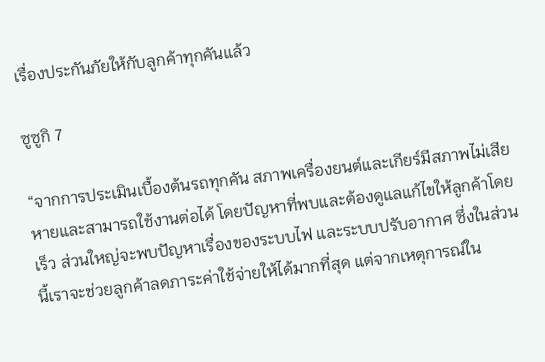เรื่องประกันภัยให้กับลูกค้าทุกคันแล้ว

ซูซูกิ 7

“จากการประเมินเบื้องต้นรถทุกคัน สภาพเครื่องยนต์และเกียร์มีสภาพไม่เสียหายและสามารถใช้งานต่อได้ โดยปัญหาที่พบและต้องดูแลแก้ไขให้ลูกค้าโดยเร็ว ส่วนใหญ่จะพบปัญหาเรื่องของระบบไฟ และระบบปรับอากาศ ซึ่งในส่วนนี้เราจะช่วยลูกค้าลดภาระค่าใช้จ่ายให้ได้มากที่สุด แต่จากเหตุการณ์ใน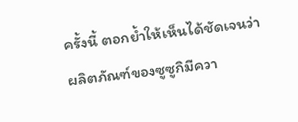ครั้งนี้ ตอกย้ำให้เห็นได้ชัดเจนว่า ผลิตภัณฑ์ของซูซูกิมีควา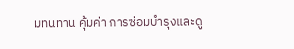มทนทาน คุ้มค่า การซ่อมบำรุงและดู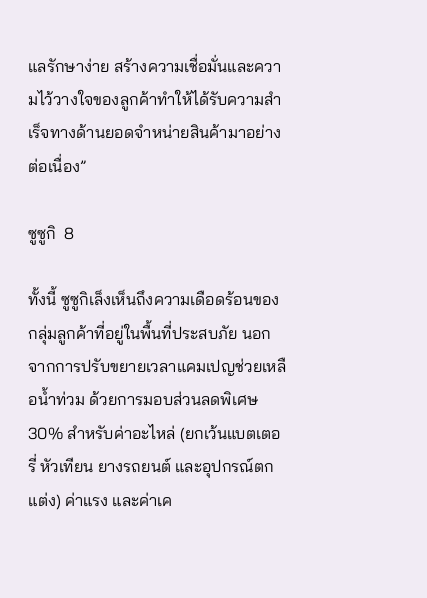แลรักษาง่าย สร้างความเชื่อมั่นและความไว้วางใจของลูกค้าทำให้ได้รับความสำเร็จทางด้านยอดจำหน่ายสินค้ามาอย่างต่อเนื่อง”

ซูซูกิ  8

ทั้งนี้ ซูซูกิเล็งเห็นถึงความเดือดร้อนของกลุ่มลูกค้าที่อยู่ในพื้นที่ประสบภัย นอกจากการปรับขยายเวลาแคมเปญช่วยเหลือน้ำท่วม ด้วยการมอบส่วนลดพิเศษ 30% สำหรับค่าอะไหล่ (ยกเว้นแบตเตอรี่ หัวเทียน ยางรถยนต์ และอุปกรณ์ตกแต่ง) ค่าแรง และค่าเค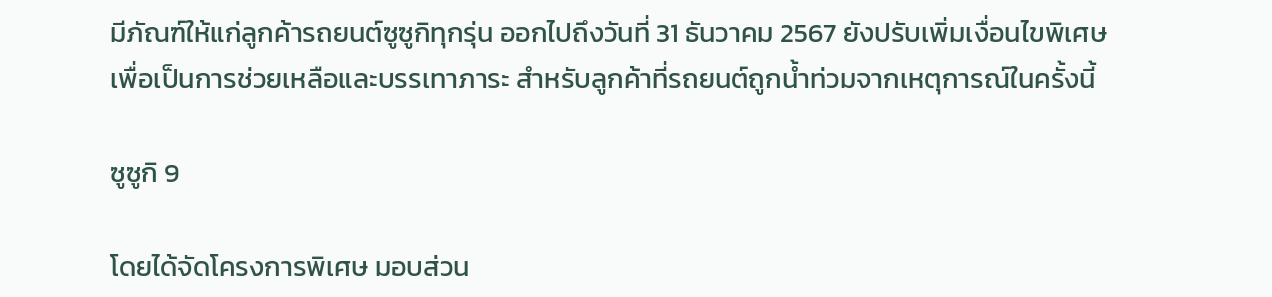มีภัณฑ์ให้แก่ลูกค้ารถยนต์ซูซูกิทุกรุ่น ออกไปถึงวันที่ 31 ธันวาคม 2567 ยังปรับเพิ่มเงื่อนไขพิเศษ เพื่อเป็นการช่วยเหลือและบรรเทาภาระ สำหรับลูกค้าที่รถยนต์ถูกน้ำท่วมจากเหตุการณ์ในครั้งนี้

ซูซูกิ 9

โดยได้จัดโครงการพิเศษ มอบส่วน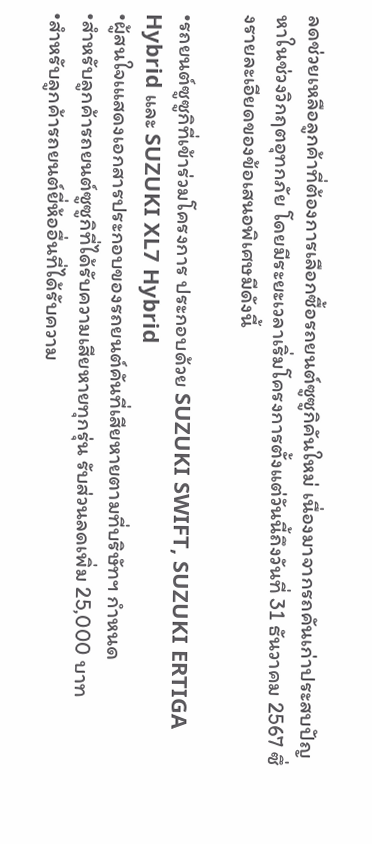ลดช่วยเหลือลูกค้าที่ต้องการเลือกซื้อรถยนต์ซูซูกิคันใหม่ เนื่องมาจากรถคันเก่าประสบปัญหาในช่วงวิกฤตอุทกภัย โดยมีระยะเวลาเริ่มโครงการตั้งแต่วันนี้ถึงวันที่ 31 ธันวาคม 2567 ซึ่งรายละเอียดของข้อเสนอพิเศษมีดังนี้

•รถยนต์ซูซูกิที่เข้าร่วมโครงการ ประกอบด้วย SUZUKI SWIFT, SUZUKI ERTIGA Hybrid และ SUZUKI XL7 Hybrid
•ผู้สนใจเแสดงเอกสารประกอบของรถยนต์คันที่เสียหายตามที่บริษัทฯ กำหนด
•สำหรับลูกค้ารถยนต์ซูซูกิที่ได้รับความเสียหายทุกรุ่น รับส่วนลดเพิ่ม 25,000 บาท
•สำหรับลูกค้ารถยนต์ยี่ห้ออื่นที่ได้รับความ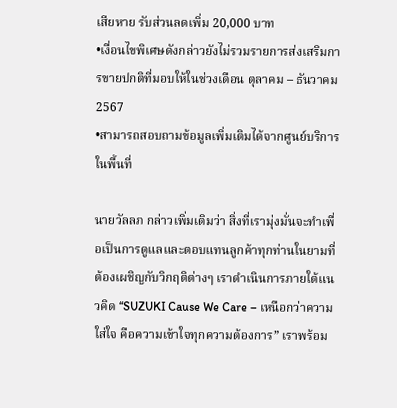เสียหาย รับส่วนลดเพิ่ม 20,000 บาท
•เงื่อนไขพิเศษดังกล่าวยังไม่รวมรายการส่งเสริมการขายปกติที่มอบให้ในช่วงเดือน ตุลาคม – ธันวาคม 2567
•สามารถสอบถามข้อมูลเพิ่มเติมได้จากศูนย์บริการในพื้นที่

นายวัลลภ กล่าวเพิ่มเติมว่า สิ่งที่เรามุ่งมั่นจะทำเพื่อเป็นการดูแลและตอบแทนลูกค้าทุกท่านในยามที่ต้องเผชิญกับวิกฤติต่างๆ เราดำเนินการภายใต้แนวคิด “SUZUKI Cause We Care – เหนือกว่าความใส่ใจ คือความเข้าใจทุกความต้องการ” เราพร้อม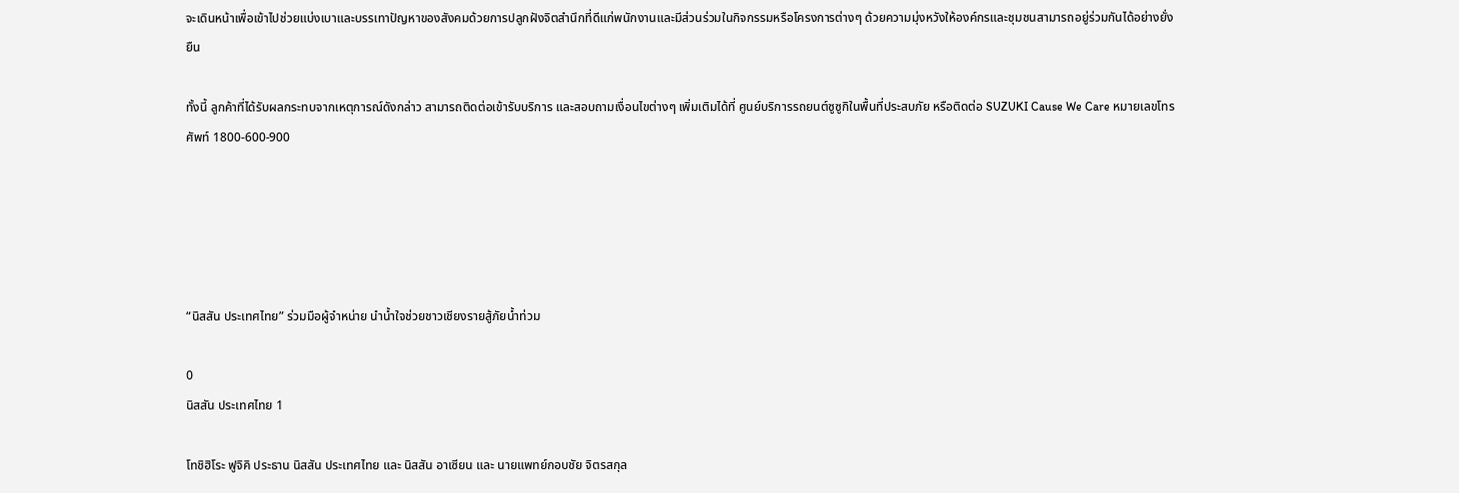จะเดินหน้าเพื่อเข้าไปช่วยแบ่งเบาและบรรเทาปัญหาของสังคมด้วยการปลูกฝังจิตสำนึกที่ดีแก่พนักงานและมีส่วนร่วมในกิจกรรมหรือโครงการต่างๆ ด้วยความมุ่งหวังให้องค์กรและชุมชนสามารถอยู่ร่วมกันได้อย่างยั่งยืน

ทั้งนี้ ลูกค้าที่ได้รับผลกระทบจากเหตุการณ์ดังกล่าว สามารถติดต่อเข้ารับบริการ และสอบถามเงื่อนไขต่างๆ เพิ่มเติมได้ที่ ศูนย์บริการรถยนต์ซูซูกิในพื้นที่ประสบภัย หรือติดต่อ SUZUKI Cause We Care หมายเลขโทรศัพท์ 1800-600-900





“นิสสัน ประเทศไทย” ร่วมมือผู้จำหน่าย นำน้ำใจช่วยชาวเชียงรายสู้ภัยน้ำท่วม

0
นิสสัน ประเทศไทย 1

โทชิฮิโระ ฟูจิคิ ประธาน นิสสัน ประเทศไทย และ นิสสัน อาเซียน และ นายแพทย์กอบชัย จิตรสกุล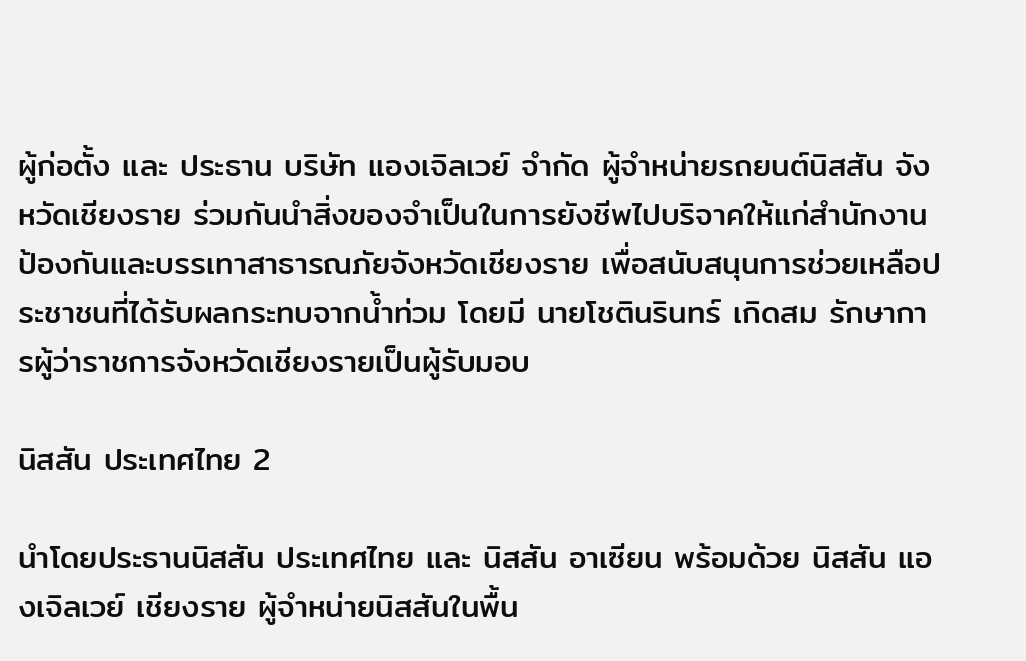ผู้ก่อตั้ง และ ประธาน บริษัท แองเจิลเวย์ จำกัด ผู้จำหน่ายรถยนต์นิสสัน จังหวัดเชียงราย ร่วมกันนำสิ่งของจำเป็นในการยังชีพไปบริจาคให้แก่สำนักงานป้องกันและบรรเทาสาธารณภัยจังหวัดเชียงราย เพื่อสนับสนุนการช่วยเหลือประชาชนที่ได้รับผลกระทบจากน้ำท่วม โดยมี นายโชตินรินทร์ เกิดสม รักษาการผู้ว่าราชการจังหวัดเชียงรายเป็นผู้รับมอบ

นิสสัน ประเทศไทย 2

นำโดยประธานนิสสัน ประเทศไทย และ นิสสัน อาเซียน พร้อมด้วย นิสสัน แองเจิลเวย์ เชียงราย ผู้จำหน่ายนิสสันในพื้น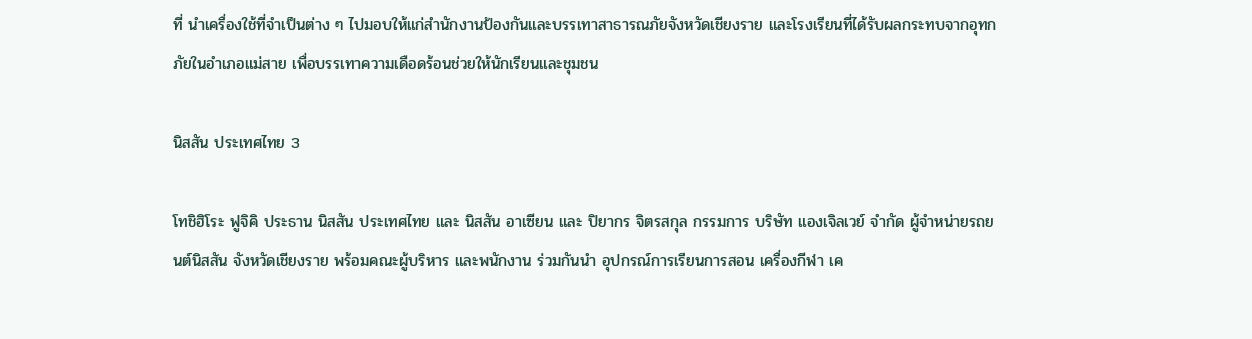ที่ นำเครื่องใช้ที่จำเป็นต่าง ๆ ไปมอบให้แก่สำนักงานป้องกันและบรรเทาสาธารณภัยจังหวัดเชียงราย และโรงเรียนที่ได้รับผลกระทบจากอุทกภัยในอำเภอแม่สาย เพื่อบรรเทาความเดือดร้อนช่วยให้นักเรียนและชุมชน

นิสสัน ประเทศไทย 3

โทชิฮิโระ ฟูจิคิ ประธาน นิสสัน ประเทศไทย และ นิสสัน อาเซียน และ ปิยากร จิตรสกุล กรรมการ บริษัท แองเจิลเวย์ จำกัด ผู้จำหน่ายรถยนต์นิสสัน จังหวัดเชียงราย พร้อมคณะผู้บริหาร และพนักงาน ร่วมกันนำ อุปกรณ์การเรียนการสอน เครื่องกีฬา เค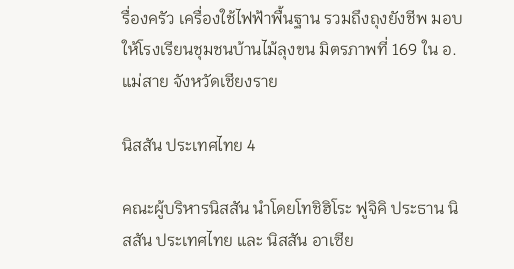รื่องครัว เครื่องใช้ไฟฟ้าพื้นฐาน รวมถึงถุงยังชีพ มอบให้โรงเรียนชุมชนบ้านไม้ลุงขน มิตรภาพที่ 169 ใน อ.แม่สาย จังหวัดเชียงราย

นิสสัน ประเทศไทย 4

คณะผู้บริหารนิสสัน นำโดยโทชิฮิโระ ฟูจิคิ ประธาน นิสสัน ประเทศไทย และ นิสสัน อาเซีย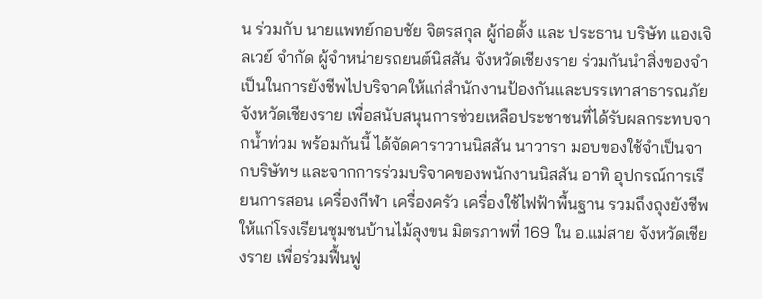น ร่วมกับ นายแพทย์กอบชัย จิตรสกุล ผู้ก่อตั้ง และ ประธาน บริษัท แองเจิลเวย์ จำกัด ผู้จำหน่ายรถยนต์นิสสัน จังหวัดเชียงราย ร่วมกันนำสิ่งของจำเป็นในการยังชีพไปบริจาคให้แก่สำนักงานป้องกันและบรรเทาสาธารณภัยจังหวัดเชียงราย เพื่อสนับสนุนการช่วยเหลือประชาชนที่ได้รับผลกระทบจากน้ำท่วม พร้อมกันนี้ ได้จัดคาราวานนิสสัน นาวารา มอบของใช้จำเป็นจากบริษัทฯ และจากการร่วมบริจาคของพนักงานนิสสัน อาทิ อุปกรณ์การเรียนการสอน เครื่องกีฬา เครื่องครัว เครื่องใช้ไฟฟ้าพื้นฐาน รวมถึงถุงยังชีพ ให้แก่โรงเรียนชุมชนบ้านไม้ลุงขน มิตรภาพที่ 169 ใน อ.แม่สาย จังหวัดเชียงราย เพื่อร่วมฟื้นฟู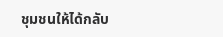ชุมชนให้ได้กลับ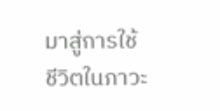มาสู่การใช้ชีวิตในภาวะ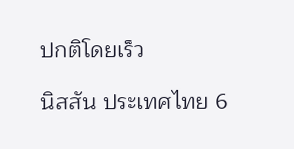ปกติโดยเร็ว

นิสสัน ประเทศไทย 6